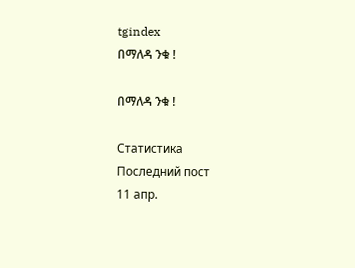tgindex
በማለዳ ንቁ !

በማለዳ ንቁ !

Статистика
Последний пост
11 апр.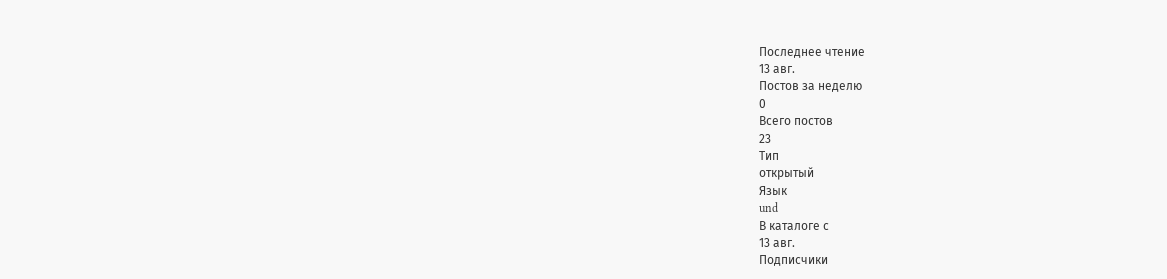Последнее чтение
13 авг.
Постов за неделю
0
Всего постов
23
Тип
открытый
Язык
und
В каталоге с
13 авг.
Подписчики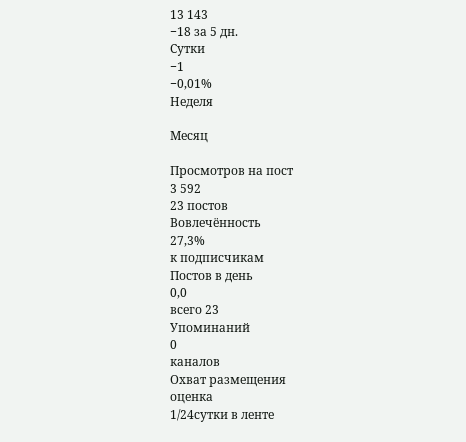13 143
−18 за 5 дн.
Сутки
−1
−0,01%
Неделя

Месяц

Просмотров на пост
3 592
23 постов
Вовлечённость
27,3%
к подписчикам
Постов в день
0,0
всего 23
Упоминаний
0
каналов
Охват размещения
оценка
1/24сутки в ленте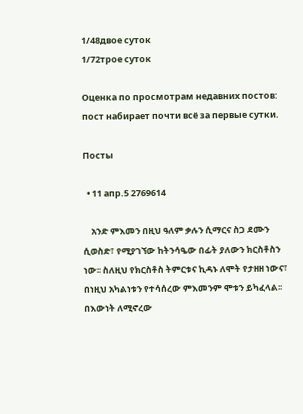1/48двое суток
1/72трое суток

Оценка по просмотрам недавних постов: пост набирает почти всё за первые сутки.

Посты

  • 11 апр.5 2769614

    አንድ ምእመን በዚህ ዓለም ቃሉን ሲማርና ስጋ ደሙን ሲወስድ፣ የሚያገኘው ከትንሳዔው በፊት ያለውን ክርስቶስን ነው፡፡ ስለዚህ የክርስቶስ ትምርቱና ኪዳኑ ለሞት የታዘዘ ነውና፣ በነዚህ አካልነቱን የተሳሰረው ምእመንም ሞቱን ይካፈላል፡፡ በእውነት ለሚኖረው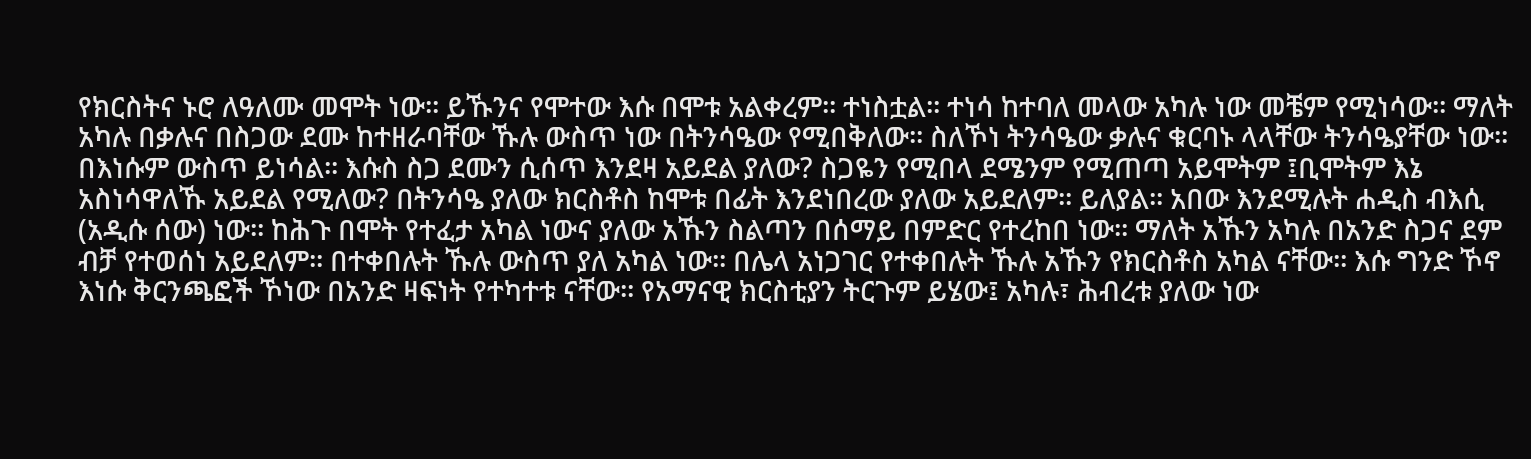የክርስትና ኑሮ ለዓለሙ መሞት ነው፡፡ ይኹንና የሞተው እሱ በሞቱ አልቀረም፡፡ ተነስቷል፡፡ ተነሳ ከተባለ መላው አካሉ ነው መቼም የሚነሳው፡፡ ማለት አካሉ በቃሉና በስጋው ደሙ ከተዘራባቸው ኹሉ ውስጥ ነው በትንሳዔው የሚበቅለው፡፡ ስለኾነ ትንሳዔው ቃሉና ቁርባኑ ላላቸው ትንሳዔያቸው ነው፡፡ በእነሱም ውስጥ ይነሳል፡፡ እሱስ ስጋ ደሙን ሲሰጥ እንደዛ አይደል ያለው? ስጋዬን የሚበላ ደሜንም የሚጠጣ አይሞትም ፤ቢሞትም እኔ አስነሳዋለኹ አይደል የሚለው? በትንሳዔ ያለው ክርስቶስ ከሞቱ በፊት እንደነበረው ያለው አይደለም፡፡ ይለያል፡፡ አበው እንደሚሉት ሐዲስ ብእሲ (አዲሱ ሰው) ነው፡፡ ከሕጉ በሞት የተፈታ አካል ነውና ያለው አኹን ስልጣን በሰማይ በምድር የተረከበ ነው፡፡ ማለት አኹን አካሉ በአንድ ስጋና ደም ብቻ የተወሰነ አይደለም፡፡ በተቀበሉት ኹሉ ውስጥ ያለ አካል ነው፡፡ በሌላ አነጋገር የተቀበሉት ኹሉ አኹን የክርስቶስ አካል ናቸው፡፡ እሱ ግንድ ኾኖ እነሱ ቅርንጫፎች ኾነው በአንድ ዛፍነት የተካተቱ ናቸው፡፡ የአማናዊ ክርስቲያን ትርጉም ይሄው፤ አካሉ፣ ሕብረቱ ያለው ነው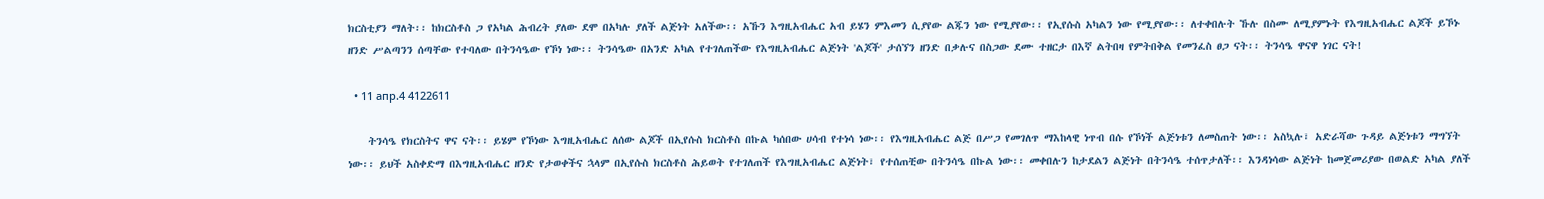ክርስቲያን ማለት፡፡ ከክርስቶስ ጋ የአካል ሕብረት ያለው ደሞ በአካሉ ያለች ልጅነት አለችው፡፡ አኹን እግዚአብሔር አብ ይሄን ምእመን ሲያየው ልጁን ነው የሚያየው፡፡ የኢየሱስ አካልን ነው የሚያየው፡፡ ለተቀበሉት ኹሉ በስሙ ለሚያምኑት የእግዚአብሔር ልጆች ይኾኑ ዘንድ ሥልጣንን ሰጣቸው የተባለው በትንሳዔው የኾነ ነው፡፡ ትንሳዔው በአንድ አካል የተገለጠችው የእግዚአብሔር ልጅነት 'ልጆች' ታሰኘን ዘንድ በቃሉና በስጋው ደሙ ተዘርታ በእኛ ልትበዛ የምትበቅል የመንፈስ ፀጋ ናት፡፡ ትንሳዔ ዋናዋ ነገር ናት!

  • 11 апр.4 4122611

    ትንሳዔ የክርስትና ዋና ናት፡፡ ይሄም የኾነው እግዚአብሔር ለሰው ልጆች በኢየሱስ ክርስቶስ በኩል ካሰበው ሀሳብ የተነሳ ነው፡፡ የእግዚአብሔር ልጅ በሥጋ የመገለጥ ማእከላዊ ነጥብ በሱ የኾነች ልጅነቱን ለመስጠት ነው፡፡ አስኳሉ፣ አድራሻው ጉዳይ ልጅነቱን ማግኘት ነው፡፡ ይህች አስቀድማ በእግዚአብሔር ዘንድ የታወቀችና ኋላም በኢየሱስ ክርስቶስ ሕይወት የተገለጠች የእግዚአብሔር ልጅነት፣ የተሰጠቺው በትንሳዔ በኩል ነው፡፡ መቀበሉን ከታደልን ልጅነት በትንሳዔ ተሰጥታለች፡፡ እንዳነሳው ልጅነት ከመጀመሪያው በወልድ አካል ያለች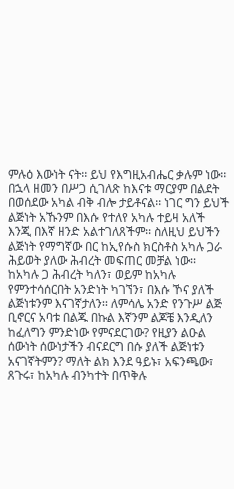ምሉዕ እውነት ናት፡፡ ይህ የእግዚአብሔር ቃሉም ነው፡፡ በኋላ ዘመን በሥጋ ሲገለጽ ከእናቱ ማርያም በልደት በወሰደው አካል ብቅ ብሎ ታይቶናል፡፡ ነገር ግን ይህች ልጅነት አኹንም በእሱ የተለየ አካሉ ተይዛ አለች እንጂ በእኛ ዘንድ አልተገለጸችም፡፡ ስለዚህ ይህችን ልጅነት የማግኛው በር ከኢየሱስ ክርስቶስ አካሉ ጋራ ሕይወት ያለው ሕብረት መፍጠር መቻል ነው፡፡ ከአካሉ ጋ ሕብረት ካለን፣ ወይም ከአካሉ የምንተሳሰርበት አንድነት ካገኘን፣ በእሱ ኾና ያለች ልጅነቱንም እናገኛታለን፡፡ ለምሳሌ አንድ የንጉሥ ልጅ ቢኖርና አባቱ በልጁ በኩል እኛንም ልጆቼ እንዲለን ከፈለግን ምንድነው የምናደርገው? የዚያን ልዑል ሰውነት ሰውነታችን ብናደርግ በሱ ያለች ልጅነቱን አናገኛትምን? ማለት ልክ እንደ ዓይኑ፣ አፍንጫው፣ ጸጉሩ፣ ከአካሉ ብንካተት በጥቅሉ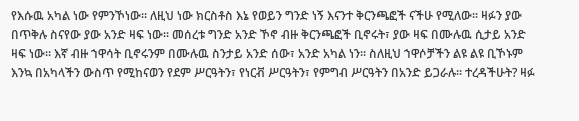የእሱዉ አካል ነው የምንኾነው፡፡ ለዚህ ነው ክርስቶስ እኔ የወይን ግንድ ነኝ እናንተ ቅርንጫፎች ናችሁ የሚለው፡፡ ዛፉን ያው በጥቅሉ ስናየው ያው አንድ ዛፍ ነው፡፡ መሰረቱ ግንድ አንድ ኾኖ ብዙ ቅርንጫፎች ቢኖሩት፣ ያው ዛፍ በሙሉዉ ሲታይ አንድ ዛፍ ነው፡፡ እኛ ብዙ ኀዋሳት ቢኖሩንም በሙሉዉ ስንታይ አንድ ሰው፣ አንድ አካል ነን፡፡ ስለዚህ ኀዋሶቻችን ልዩ ልዩ ቢኾኑም እንኳ በአካላችን ውስጥ የሚከናወን የደም ሥርዓትን፣ የነርቭ ሥርዓትን፣ የምግብ ሥርዓትን በአንድ ይጋራሉ፡፡ ተረዳችሁት? ዛፉ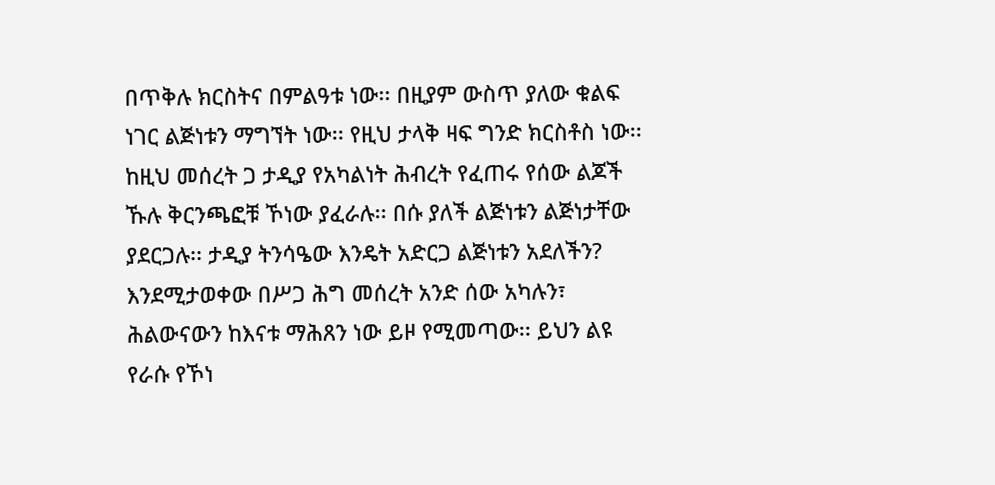በጥቅሉ ክርስትና በምልዓቱ ነው፡፡ በዚያም ውስጥ ያለው ቁልፍ ነገር ልጅነቱን ማግኘት ነው፡፡ የዚህ ታላቅ ዛፍ ግንድ ክርስቶስ ነው፡፡ ከዚህ መሰረት ጋ ታዲያ የአካልነት ሕብረት የፈጠሩ የሰው ልጆች ኹሉ ቅርንጫፎቹ ኾነው ያፈራሉ፡፡ በሱ ያለች ልጅነቱን ልጅነታቸው ያደርጋሉ፡፡ ታዲያ ትንሳዔው እንዴት አድርጋ ልጅነቱን አደለችን? እንደሚታወቀው በሥጋ ሕግ መሰረት አንድ ሰው አካሉን፣ ሕልውናውን ከእናቱ ማሕጸን ነው ይዞ የሚመጣው፡፡ ይህን ልዩ የራሱ የኾነ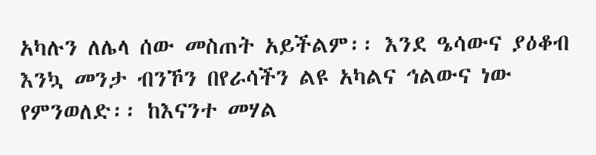አካሉን ለሌላ ሰው መስጠት አይችልም፡፡ እንደ ዔሳውና ያዕቆብ እንኳ መንታ ብንኾን በየራሳችን ልዩ አካልና ኅልውና ነው የምንወለድ፡፡ ከእናንተ መሃል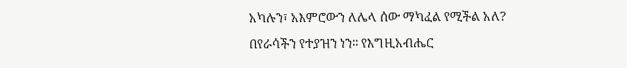አካሉን፣ አእምሮውን ለሌላ ሰው ማካፈል የሚችል አለ? በየራሳችን የተያዝን ነን፡፡ የእግዚአብሔር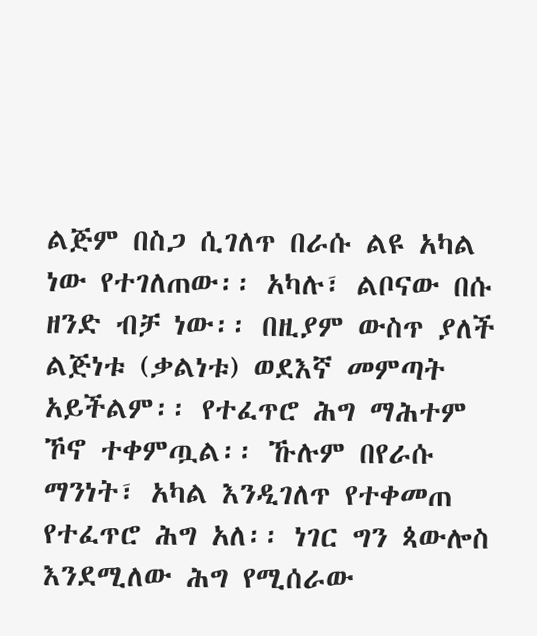ልጅም በስጋ ሲገለጥ በራሱ ልዩ አካል ነው የተገለጠው፡፡ አካሉ፣ ልቦናው በሱ ዘንድ ብቻ ነው፡፡ በዚያም ውስጥ ያለች ልጅነቱ (ቃልነቱ) ወደእኛ መምጣት አይችልም፡፡ የተፈጥሮ ሕግ ማሕተም ኾኖ ተቀምጧል፡፡ ኹሉም በየራሱ ማንነት፣ አካል እንዲገለጥ የተቀመጠ የተፈጥሮ ሕግ አለ፡፡ ነገር ግን ጳውሎስ እንደሚለው ሕግ የሚሰራው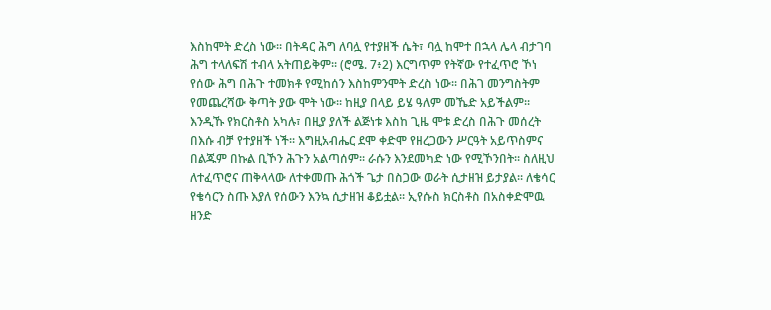እስከሞት ድረስ ነው፡፡ በትዳር ሕግ ለባሏ የተያዘች ሴት፣ ባሏ ከሞተ በኋላ ሌላ ብታገባ ሕግ ተላለፍሽ ተብላ አትጠይቅም፡፡ (ሮሜ. 7፥2) እርግጥም የትኛው የተፈጥሮ ኾነ የሰው ሕግ በሕጉ ተመክቶ የሚከሰን እስከምንሞት ድረስ ነው፡፡ በሕገ መንግስትም የመጨረሻው ቅጣት ያው ሞት ነው፡፡ ከዚያ በላይ ይሄ ዓለም መኼድ አይችልም፡፡ እንዲኹ የክርስቶስ አካሉ፣ በዚያ ያለች ልጅነቱ እስከ ጊዜ ሞቱ ድረስ በሕጉ መሰረት በእሱ ብቻ የተያዘች ነች፡፡ እግዚአብሔር ደሞ ቀድሞ የዘረጋውን ሥርዓት አይጥስምና በልጁም በኩል ቢኾን ሕጉን አልጣሰም፡፡ ራሱን እንደመካድ ነው የሚኾንበት፡፡ ስለዚህ ለተፈጥሮና ጠቅላላው ለተቀመጡ ሕጎች ጌታ በስጋው ወራት ሲታዘዝ ይታያል፡፡ ለቄሳር የቄሳርን ስጡ እያለ የሰውን እንኳ ሲታዘዝ ቆይቷል፡፡ ኢየሱስ ክርስቶስ በአስቀድሞዉ ዘንድ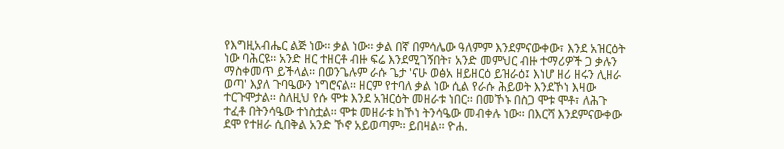የእግዚአብሔር ልጅ ነው፡፡ ቃል ነው፡፡ ቃል በኛ በምሳሌው ዓለምም እንደምናውቀው፣ እንደ አዝርዕት ነው ባሕርዩ፡፡ አንድ ዘር ተዘርቶ ብዙ ፍሬ እንደሚገኝበት፣ አንድ መምህር ብዙ ተማሪዎች ጋ ቃሉን ማስቀመጥ ይችላል፡፡ በወንጌሉም ራሱ ጌታ 'ናሁ ወፅአ ዘይዘርዕ ይዝራዕ፤ እነሆ ዘሪ ዘሩን ሊዘራ ወጣ' እያለ ጉባዔውን ነግሮናል፡፡ ዘርም የተባለ ቃል ነው ሲል የራሱ ሕይወት እንደኾነ እዛው ተርጉሞታል፡፡ ስለዚህ የሱ ሞቱ እንደ አዝርዕት መዘራቱ ነበር፡፡ በመኾኑ በስጋ ሞቱ ሞቶ፣ ለሕጉ ተፈቶ በትንሳዔው ተነስቷል፡፡ ሞቱ መዘራቱ ከኾነ ትንሳዔው መብቀሉ ነው፡፡ በእርሻ እንደምናውቀው ደሞ የተዘራ ሲበቅል አንድ ኾኖ አይወጣም፡፡ ይበዛል፡፡ ዮሐ.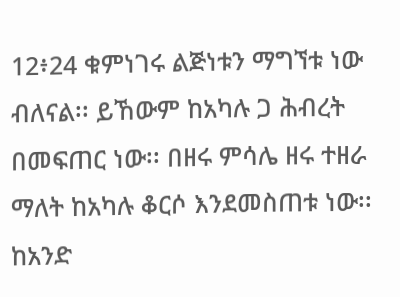12፥24 ቁምነገሩ ልጅነቱን ማግኘቱ ነው ብለናል፡፡ ይኸውም ከአካሉ ጋ ሕብረት በመፍጠር ነው፡፡ በዘሩ ምሳሌ ዘሩ ተዘራ ማለት ከአካሉ ቆርሶ እንደመስጠቱ ነው፡፡ ከአንድ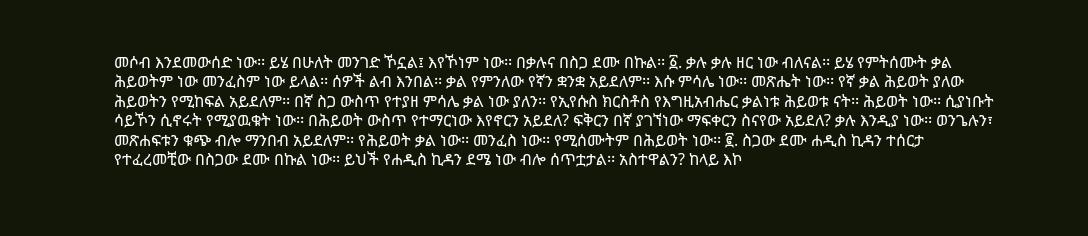መሶብ እንደመውሰድ ነው፡፡ ይሄ በሁለት መንገድ ኾኗል፤ እየኾነም ነው፡፡ በቃሉና በስጋ ደሙ በኩል፡፡ ፩. ቃሉ ቃሉ ዘር ነው ብለናል፡፡ ይሄ የምትሰሙት ቃል ሕይወትም ነው መንፈስም ነው ይላል፡፡ ሰዎች ልብ እንበል፡፡ ቃል የምንለው የኛን ቋንቋ አይደለም፡፡ እሱ ምሳሌ ነው፡፡ መጽሔት ነው፡፡ የኛ ቃል ሕይወት ያለው ሕይወትን የሚከፍል አይደለም፡፡ በኛ ስጋ ውስጥ የተያዘ ምሳሌ ቃል ነው ያለን፡፡ የኢየሱስ ክርስቶስ የእግዚአብሔር ቃልነቱ ሕይወቱ ናት፡፡ ሕይወት ነው፡፡ ሲያነቡት ሳይኾን ሲኖሩት የሚያዉቁት ነው፡፡ በሕይወት ውስጥ የተማርነው እየኖርን አይደለ? ፍቅርን በኛ ያገኘነው ማፍቀርን ስናየው አይደለ? ቃሉ እንዲያ ነው፡፡ ወንጌሉን፣ መጽሐፍቱን ቁጭ ብሎ ማንበብ አይደለም፡፡ የሕይወት ቃል ነው፡፡ መንፈስ ነው፡፡ የሚሰሙትም በሕይወት ነው፡፡ ፪. ስጋው ደሙ ሐዲስ ኪዳን ተሰርታ የተፈረመቺው በስጋው ደሙ በኩል ነው፡፡ ይህች የሐዲስ ኪዳን ደሜ ነው ብሎ ሰጥቷታል፡፡ አስተዋልን? ከላይ እኮ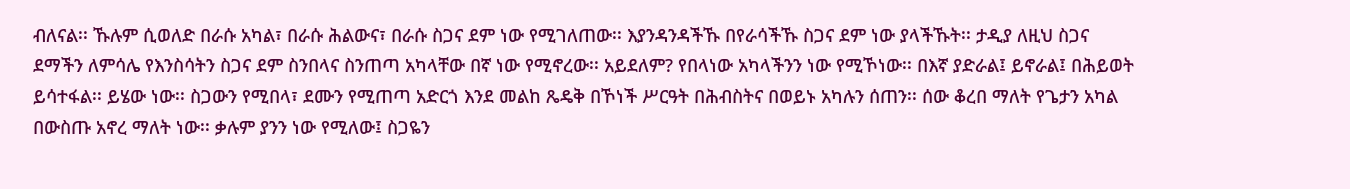ብለናል፡፡ ኹሉም ሲወለድ በራሱ አካል፣ በራሱ ሕልውና፣ በራሱ ስጋና ደም ነው የሚገለጠው፡፡ እያንዳንዳችኹ በየራሳችኹ ስጋና ደም ነው ያላችኹት፡፡ ታዲያ ለዚህ ስጋና ደማችን ለምሳሌ የእንስሳትን ስጋና ደም ስንበላና ስንጠጣ አካላቸው በኛ ነው የሚኖረው፡፡ አይደለም? የበላነው አካላችንን ነው የሚኾነው፡፡ በእኛ ያድራል፤ ይኖራል፤ በሕይወት ይሳተፋል፡፡ ይሄው ነው፡፡ ስጋውን የሚበላ፣ ደሙን የሚጠጣ አድርጎ እንደ መልከ ጼዴቅ በኾነች ሥርዓት በሕብስትና በወይኑ አካሉን ሰጠን፡፡ ሰው ቆረበ ማለት የጌታን አካል በውስጡ አኖረ ማለት ነው፡፡ ቃሉም ያንን ነው የሚለው፤ ስጋዬን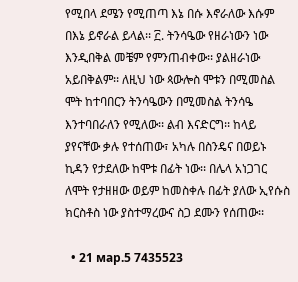የሚበላ ደሜን የሚጠጣ እኔ በሱ እኖራለው እሱም በእኔ ይኖራል ይላል፡፡ ፫. ትንሳዔው የዘራነውን ነው እንዲበቅል መቼም የምንጠብቀው፡፡ ያልዘራነው አይበቅልም፡፡ ለዚህ ነው ጳውሎስ ሞቱን በሚመስል ሞት ከተባበርን ትንሳዔውን በሚመስል ትንሳዔ እንተባበራለን የሚለው፡፡ ልብ እናድርግ፡፡ ከላይ ያየናቸው ቃሉ የተሰጠው፣ አካሉ በስንዴና በወይኑ ኪዳን የታደለው ከሞቱ በፊት ነው፡፡ በሌላ አነጋገር ለሞት የታዘዘው ወይም ከመስቀሉ በፊት ያለው ኢየሱስ ክርስቶስ ነው ያስተማረውና ስጋ ደሙን የሰጠው፡፡

  • 21 мар.5 7435523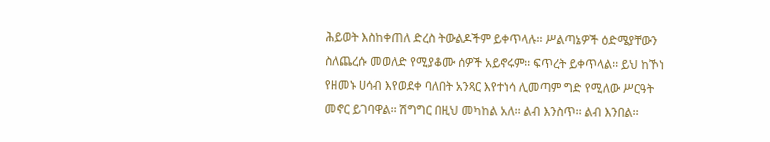ሕይወት እስከቀጠለ ድረስ ትውልዶችም ይቀጥላሉ፡፡ ሥልጣኔዎች ዕድሜያቸውን ስለጨረሱ መወለድ የሚያቆሙ ሰዎች አይኖሩም፡፡ ፍጥረት ይቀጥላል፡፡ ይህ ከኾነ የዘመኑ ሀሳብ እየወደቀ ባለበት አንጻር እየተነሳ ሊመጣም ግድ የሚለው ሥርዓት መኖር ይገባዋል፡፡ ሽግግር በዚህ መካከል አለ፡፡ ልብ እንስጥ፡፡ ልብ እንበል፡፡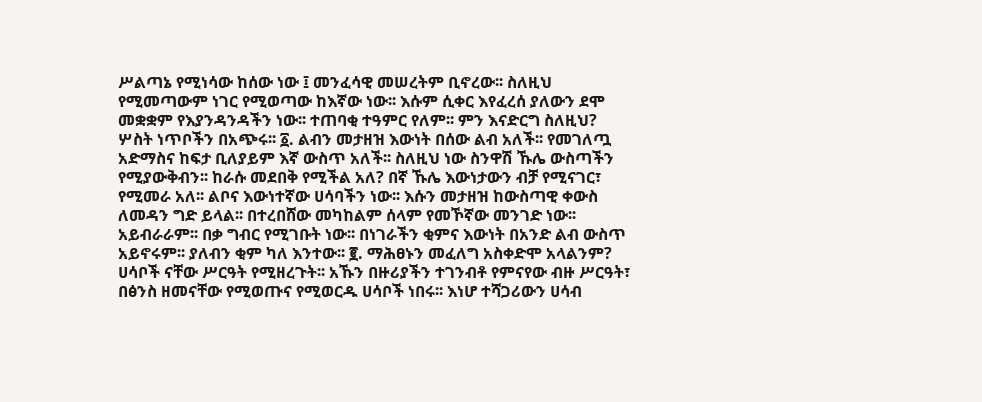ሥልጣኔ የሚነሳው ከሰው ነው ፤ መንፈሳዊ መሠረትም ቢኖረው፡፡ ስለዚህ የሚመጣውም ነገር የሚወጣው ከእኛው ነው፡፡ እሱም ሲቀር እየፈረሰ ያለውን ደሞ መቋቋም የእያንዳንዳችን ነው፡፡ ተጠባቂ ተዓምር የለም፡፡ ምን እናድርግ ስለዚህ? ሦስት ነጥቦችን በአጭሩ፡፡ ፩. ልብን መታዘዝ እውነት በሰው ልብ አለች፡፡ የመገለጧ አድማስና ከፍታ ቢለያይም እኛ ውስጥ አለች፡፡ ስለዚህ ነው ስንዋሽ ኹሌ ውስጣችን የሚያውቅብን፡፡ ከራሱ መደበቅ የሚችል አለ? በኛ ኹሌ እውነታውን ብቻ የሚናገር፣ የሚመራ አለ፡፡ ልቦና እውነተኛው ሀሳባችን ነው፡፡ እሱን መታዘዝ ከውስጣዊ ቀውስ ለመዳን ግድ ይላል፡፡ በተረበሸው መካከልም ሰላም የመኾኛው መንገድ ነው፡፡ አይብራራም፡፡ በቃ ግብር የሚገቡት ነው፡፡ በነገራችን ቂምና እውነት በአንድ ልብ ውስጥ አይኖሩም፡፡ ያለብን ቂም ካለ እንተው፡፡ ፪. ማሕፀኑን መፈለግ አስቀድሞ አላልንም? ሀሳቦች ናቸው ሥርዓት የሚዘረጉት፡፡ አኹን በዙሪያችን ተገንብቶ የምናየው ብዙ ሥርዓት፣ በፅንስ ዘመናቸው የሚወጡና የሚወርዱ ሀሳቦች ነበሩ፡፡ እነሆ ተሻጋሪውን ሀሳብ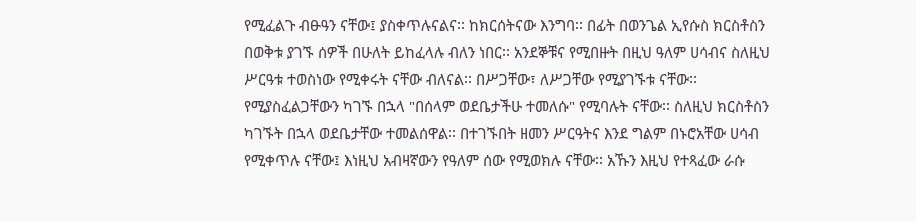የሚፈልጉ ብፁዓን ናቸው፤ ያስቀጥሉናልና፡፡ ከክርሰትናው እንግባ፡፡ በፊት በወንጌል ኢየሱስ ክርስቶስን በወቅቱ ያገኙ ሰዎች በሁለት ይከፈላሉ ብለን ነበር፡፡ አንደኞቹና የሚበዙት በዚህ ዓለም ሀሳብና ስለዚህ ሥርዓቱ ተወስነው የሚቀሩት ናቸው ብለናል፡፡ በሥጋቸው፣ ለሥጋቸው የሚያገኙቱ ናቸው፡፡ የሚያስፈልጋቸውን ካገኙ በኋላ "በሰላም ወደቤታችሁ ተመለሱ" የሚባሉት ናቸው፡፡ ስለዚህ ክርስቶስን ካገኙት በኋላ ወደቤታቸው ተመልሰዋል፡፡ በተገኙበት ዘመን ሥርዓትና እንደ ግልም በኑሮአቸው ሀሳብ የሚቀጥሉ ናቸው፤ እነዚህ አብዛኛውን የዓለም ሰው የሚወክሉ ናቸው፡፡ አኹን እዚህ የተጻፈው ራሱ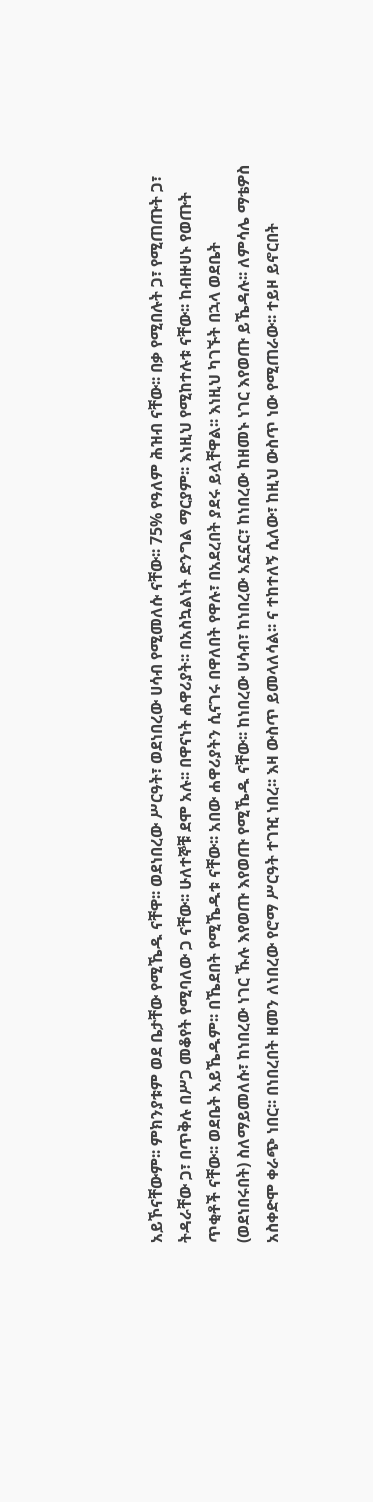አይኾናቸውም፡፡ ምክንያቱም ወደ ቤታቸው የሚኼዱ ናቸዋ፡፡ ወደነበረው ሥርዓት፣ ወደነበረው ሀሳብ የሚመለሱ ናቸው፡፡ 75% የዓለም ሕዝብ ናቸው፡፡ በቃ የሚበሉት ጋ፣ የሚጠጡት ጋ፣ ትዳራቸው ጋ፣ በጥቅሉ በሥጋ መቆየት የሚባለው ጋ ናቸው፡፡ ሁለተኞቹ ደሞ አሉ፡፡ በዋናነት ሐዋሪያት፡፡ በአስኳልነት ድንግል ማርያም፡፡ እነዚህ የሚከተሉቱ ናቸው፡፡ ከብዙሀኑ የወጡት ጥቂቶች ናቸው፡፡ ወደቤት አይኼዱም፡፡ በኼደበት የሚኼዱቱ ናቸው፡፡ አበው ሐዋሪያትን ሲናገሩ በዋለበት የዋሉ፣ በአደረበት ያደሩ ይሏቸዋል፡፡ እነዚህ ካገኙት በኋላ ወደቤት (ወደነበሩበት) ስለማይመለሱ፣ ከነበረው ነገር ኹሉ እየወጡ እየወጡ የሚኼዱ ናቸው፡፡ ከነበረው ሀሳብ፣ ከነበረው አኗኗር፣ ከነበረው ከዘመኑ ነገር እየወጡ ይኼዳሉ፡፡ ለምሳሌ ማቴዎስ አስቀድሞ ቀራጭ ነበር፡፡ በነበረበት ዘመን ለነበረው የሮማ ሥርዓት ተገዢ ነበረ፡፡ እዛ ውስጥ ይመላለሳል፡፡ ና ተከተለኝ ሲለው፣ ከዚህ ውስጥ ነው የሚጠራው፡፡ ተይዞ ይኖርበት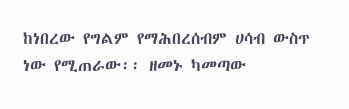ከነበረው የግልም የማሕበረሰብም ሀሳብ ውስጥ ነው የሚጠራው፡፡ ዘመኑ ካመጣው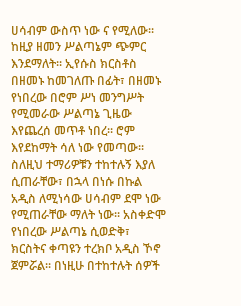ሀሳብም ውስጥ ነው ና የሚለው፡፡ ከዚያ ዘመን ሥልጣኔም ጭምር እንደማለት፡፡ ኢየሱስ ክርስቶስ በዘመኑ ከመገለጡ በፊት፣ በዘመኑ የነበረው በሮም ሥነ መንግሥት የሚመራው ሥልጣኔ ጊዜው እየጨረሰ መጥቶ ነበረ፡፡ ሮም እየደከማት ሳለ ነው የመጣው፡፡ ስለዚህ ተማሪዎቹን ተከተሉኝ እያለ ሲጠራቸው፣ በኋላ በነሱ በኩል አዲስ ለሚነሳው ሀሳብም ደሞ ነው የሚጠራቸው ማለት ነው፡፡ አስቀድሞ የነበረው ሥልጣኔ ሲወድቅ፣ ክርስትና ቀጣዩን ተረክቦ አዲስ ኾኖ ጀምሯል፡፡ በነዚሁ በተከተሉት ሰዎች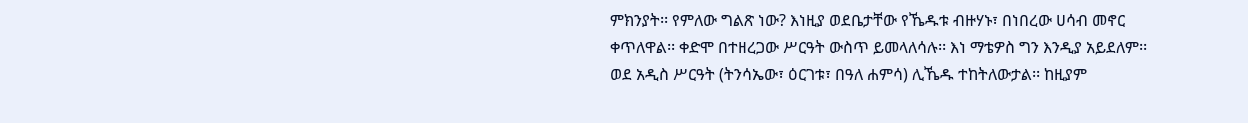ምክንያት፡፡ የምለው ግልጽ ነው? እነዚያ ወደቤታቸው የኼዱቱ ብዙሃኑ፣ በነበረው ሀሳብ መኖር ቀጥለዋል፡፡ ቀድሞ በተዘረጋው ሥርዓት ውስጥ ይመላለሳሉ፡፡ እነ ማቴዎስ ግን እንዲያ አይደለም፡፡ ወደ አዲስ ሥርዓት (ትንሳኤው፣ ዕርገቱ፣ በዓለ ሐምሳ) ሊኼዱ ተከትለውታል፡፡ ከዚያም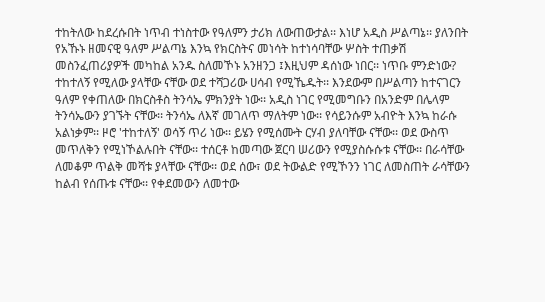ተከትለው ከደረሱበት ነጥብ ተነስተው የዓለምን ታሪክ ለውጠውታል፡፡ እነሆ አዲስ ሥልጣኔ፡፡ ያለንበት የአኹኑ ዘመናዊ ዓለም ሥልጣኔ እንኳ የክርስትና መነሳት ከተነሳባቸው ሦስት ተጠቃሽ መስንፈጠሪያዎች መካከል አንዱ ስለመኾኑ አንዘንጋ ፤እዚህም ዳሰነው ነበር፡፡ ነጥቡ ምንድነው? ተከተለኝ የሚለው ያላቸው ናቸው ወደ ተሻጋሪው ሀሳብ የሚኼዱት፡፡ እንደውም በሥልጣን ከተናገርን ዓለም የቀጠለው በክርስቶስ ትንሳኤ ምክንያት ነው፡፡ አዲስ ነገር የሚመግቡን በአንድም በሌላም ትንሳኤውን ያገኙት ናቸው፡፡ ትንሳኤ ለእኛ መገለጥ ማለትም ነው፡፡ የሳይንሱም አብዮት እንኳ ከራሱ አልነቃም፡፡ ዞሮ 'ተከተለኝ' ወሳኝ ጥሪ ነው፡፡ ይሄን የሚሰሙት ርሃብ ያለባቸው ናቸው፡፡ ወደ ውስጥ መጥለቅን የሚነኾልሉበት ናቸው፡፡ ተሰርቶ ከመጣው ጀርባ ሠሪውን የሚያስሱሱቱ ናቸው፡፡ በራሳቸው ለመቆም ጥልቅ መሻቱ ያላቸው ናቸው፡፡ ወደ ሰው፣ ወደ ትውልድ የሚኾንን ነገር ለመስጠት ራሳቸውን ከልብ የሰጡቱ ናቸው፡፡ የቀደመውን ለመተው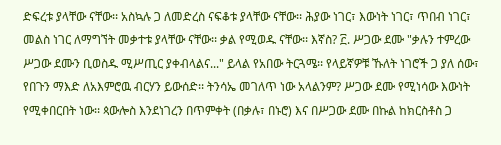ድፍረቱ ያላቸው ናቸው፡፡ አስኳሉ ጋ ለመድረስ ናፍቆቱ ያላቸው ናቸው፡፡ ሕያው ነገር፣ እውነት ነገር፣ ጥበብ ነገር፣ መልስ ነገር ለማግኘት መቃተቱ ያላቸው ናቸው፡፡ ቃል የሚወዱ ናቸው፡፡ እኛስ? ፫. ሥጋው ደሙ "ቃሉን ተምረው ሥጋው ደሙን ቢወስዱ ሚሥጢር ያቀብላልና..." ይላል የአበው ትርጓሜ፡፡ የላይኛዎቹ ኹለት ነገሮች ጋ ያለ ሰው፣ የበጉን ማእድ ለአእምሮዉ ብርሃን ይውሰድ፡፡ ትንሳኤ መገለጥ ነው አላልንም? ሥጋው ደሙ የሚነሳው እውነት የሚቀበርበት ነው፡፡ ጳውሎስ እንደነገረን በጥምቀት (በቃሉ፣ በኑሮ) እና በሥጋው ደሙ በኩል ከክርስቶስ ጋ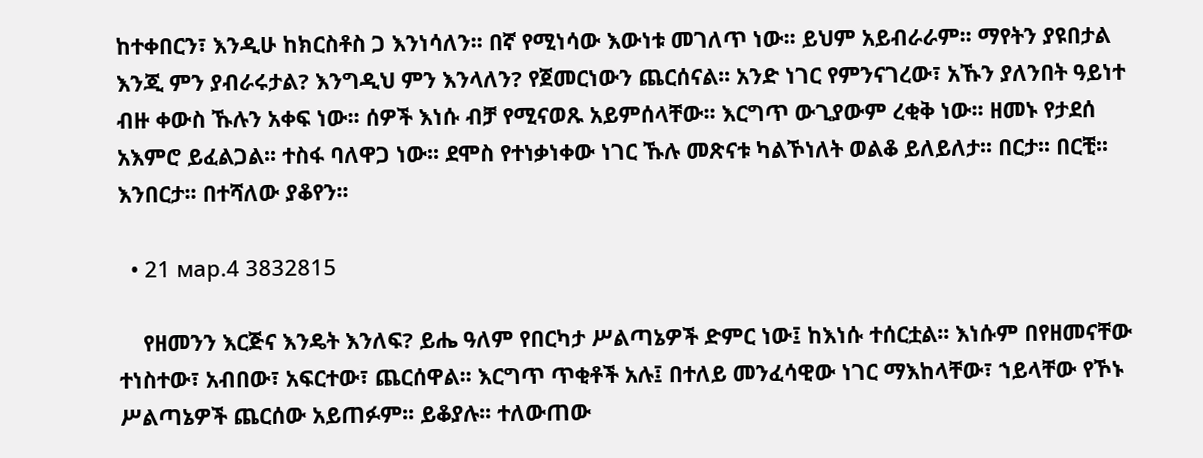ከተቀበርን፣ እንዲሁ ከክርስቶስ ጋ እንነሳለን፡፡ በኛ የሚነሳው እውነቱ መገለጥ ነው፡፡ ይህም አይብራራም፡፡ ማየትን ያዩበታል እንጂ ምን ያብራሩታል? እንግዲህ ምን እንላለን? የጀመርነውን ጨርሰናል፡፡ አንድ ነገር የምንናገረው፣ አኹን ያለንበት ዓይነተ ብዙ ቀውስ ኹሉን አቀፍ ነው፡፡ ሰዎች እነሱ ብቻ የሚናወጹ አይምሰላቸው፡፡ እርግጥ ውጊያውም ረቂቅ ነው፡፡ ዘመኑ የታደሰ አእምሮ ይፈልጋል፡፡ ተስፋ ባለዋጋ ነው፡፡ ደሞስ የተነቃነቀው ነገር ኹሉ መጽናቱ ካልኾነለት ወልቆ ይለይለታ፡፡ በርታ፡፡ በርቺ፡፡ እንበርታ፡፡ በተሻለው ያቆየን፡፡

  • 21 мар.4 3832815

    የዘመንን እርጅና እንዴት እንለፍ? ይሔ ዓለም የበርካታ ሥልጣኔዎች ድምር ነው፤ ከእነሱ ተሰርቷል፡፡ እነሱም በየዘመናቸው ተነስተው፣ አብበው፣ አፍርተው፣ ጨርሰዋል፡፡ እርግጥ ጥቂቶች አሉ፤ በተለይ መንፈሳዊው ነገር ማእከላቸው፣ ኀይላቸው የኾኑ ሥልጣኔዎች ጨርሰው አይጠፉም፡፡ ይቆያሉ፡፡ ተለውጠው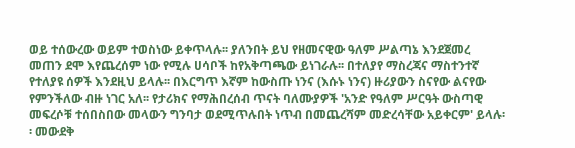ወይ ተሰውረው ወይም ተወስነው ይቀጥላሉ፡፡ ያለንበት ይህ የዘመናዊው ዓለም ሥልጣኔ እንደጀመረ መጠን ደሞ እየጨረሰም ነው የሚሉ ሀሳቦች ከየአቅጣጫው ይነገራሉ፡፡ በተለያየ ማስረጃና ማስተንተኛ የተለያዩ ሰዎች እንደዚህ ይላሉ፡፡ በእርግጥ እኛም ከውስጡ ነንና (እሱኑ ነንና) ዙሪያውን ስናየው ልናየው የምንችለው ብዙ ነገር አለ፡፡ የታሪክና የማሕበረሰብ ጥናት ባለሙያዎች 'አንድ የዓለም ሥርዓት ውስጣዊ መፍረሶቹ ተሰበስበው መላውን ግንባታ ወደሚጥሉበት ነጥብ በመጨረሻም መድረሳቸው አይቀርም' ይላሉ፡፡ መውደቅ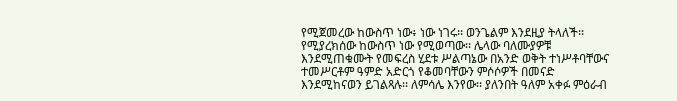የሚጀመረው ከውስጥ ነው፥ ነው ነገሩ፡፡ ወንጌልም እንደዚያ ትላለች፡፡ የሚያረክሰው ከውስጥ ነው የሚወጣው፡፡ ሌላው ባለሙያዎቹ እንደሚጠቁሙት የመፍረስ ሂደቱ ሥልጣኔው በአንድ ወቅት ተነሥቶባቸውና ተመሥርቶም ዓምድ አድርጎ የቆመባቸውን ምሶሶዎች በመናድ እንደሚከናወን ይገልጻሉ፡፡ ለምሳሌ እንየው፡፡ ያለንበት ዓለም አቀፉ ምዕራብ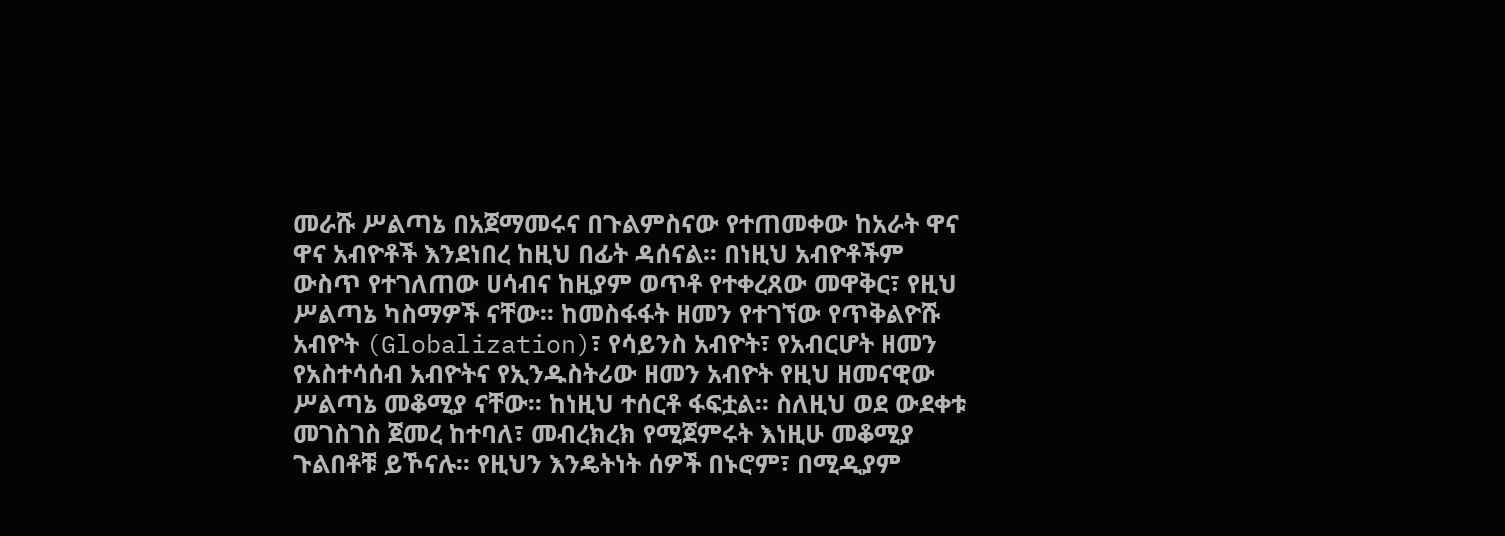መራሹ ሥልጣኔ በአጀማመሩና በጉልምስናው የተጠመቀው ከአራት ዋና ዋና አብዮቶች እንደነበረ ከዚህ በፊት ዳሰናል፡፡ በነዚህ አብዮቶችም ውስጥ የተገለጠው ሀሳብና ከዚያም ወጥቶ የተቀረጸው መዋቅር፣ የዚህ ሥልጣኔ ካስማዎች ናቸው፡፡ ከመስፋፋት ዘመን የተገኘው የጥቅልዮሹ አብዮት (Globalization)፣ የሳይንስ አብዮት፣ የአብርሆት ዘመን የአስተሳሰብ አብዮትና የኢንዱስትሪው ዘመን አብዮት የዚህ ዘመናዊው ሥልጣኔ መቆሚያ ናቸው፡፡ ከነዚህ ተሰርቶ ፋፍቷል፡፡ ስለዚህ ወደ ውደቀቱ መገስገስ ጀመረ ከተባለ፣ መብረክረክ የሚጀምሩት እነዚሁ መቆሚያ ጉልበቶቹ ይኾናሉ፡፡ የዚህን እንዴትነት ሰዎች በኑሮም፣ በሚዲያም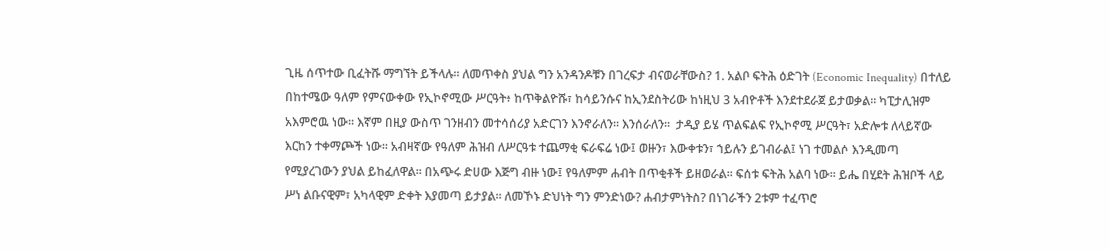ጊዜ ሰጥተው ቢፈትሹ ማግኘት ይችላሉ፡፡ ለመጥቀስ ያህል ግን አንዳንዶቹን በገረፍታ ብናወራቸውስ? 1. አልቦ ፍትሕ ዕድገት (Economic Inequality) በተለይ በከተሜው ዓለም የምናውቀው የኢኮኖሚው ሥርዓት፥ ከጥቅልዮሹ፣ ከሳይንሱና ከኢንደስትሪው ከነዚህ 3 አብዮቶች እንደተደራጀ ይታወቃል፡፡ ካፒታሊዝም አእምሮዉ ነው፡፡ እኛም በዚያ ውስጥ ገንዘብን መተሳሰሪያ አድርገን እንኖራለን፡፡ እንሰራለን፡፡  ታዲያ ይሄ ጥልፍልፍ የኢኮኖሚ ሥርዓት፣ አድሎቱ ለላይኛው እርከን ተቀማጮች ነው፡፡ አብዛኛው የዓለም ሕዝብ ለሥርዓቱ ተጨማቂ ፍራፍሬ ነው፤ ወዙን፣ እውቀቱን፣ ኀይሉን ይገብራል፤ ነገ ተመልሶ እንዲመጣ የሚያረገውን ያህል ይከፈለዋል፡፡ በአጭሩ ድሀው እጅግ ብዙ ነው፤ የዓለምም ሐብት በጥቂቶች ይዘወራል፡፡ ፍሰቱ ፍትሕ አልባ ነው፡፡ ይሔ በሂደት ሕዝቦች ላይ ሥነ ልቡናዊም፣ አካላዊም ድቀት እያመጣ ይታያል፡፡ ለመኾኑ ድህነት ግን ምንድነው? ሐብታምነትስ? በነገራችን 2ቱም ተፈጥሮ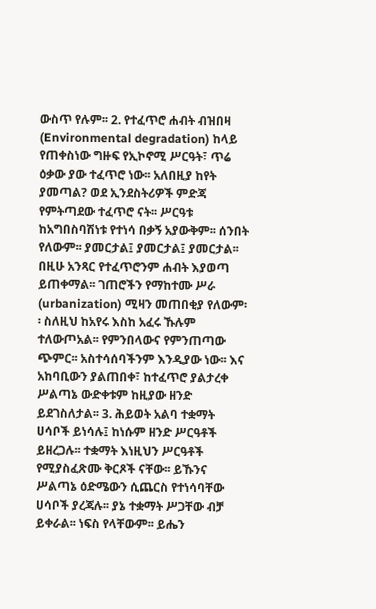ውስጥ የሉም፡፡ 2. የተፈጥሮ ሐብት ብዝበዛ (Environmental degradation) ከላይ የጠቀስነው ግዙፍ የኢኮኖሚ ሥርዓት፣ ጥሬ ዕቃው ያው ተፈጥሮ ነው፡፡ አለበዚያ ከየት ያመጣል? ወደ ኢንደስትሪዎች ምድጃ የምትጣደው ተፈጥሮ ናት፡፡ ሥርዓቱ ከአግበስባሽነቱ የተነሳ በቃኝ አያውቅም፡፡ ሰንበት የለውም፡፡ ያመርታል፤ ያመርታል፤ ያመርታል፡፡ በዚሁ አንጻር የተፈጥሮንም ሐብት እያወጣ ይጠቀማል፡፡ ገጠሮችን የማከተሙ ሥራ (urbanization) ሚዛን መጠበቂያ የለውም፡፡ ስለዚህ ከአየሩ እስከ አፈሩ ኹሉም ተለውጦአል፡፡ የምንበላውና የምንጠጣው ጭምር፡፡ አስተሳሰባችንም እንዲያው ነው፡፡ እና አከባቢውን ያልጠበቀ፣ ከተፈጥሮ ያልታረቀ ሥልጣኔ ውድቀቱም ከዚያው ዘንድ ይደገስለታል፡፡ 3. ሕይወት አልባ ተቋማት ሀሳቦች ይነሳሉ፤ ከነሱም ዘንድ ሥርዓቶች ይዘረጋሉ፡፡ ተቋማት እነዚህን ሥርዓቶች የሚያስፈጽሙ ቅርጾች ናቸው፡፡ ይኹንና ሥልጣኔ ዕድሜውን ሲጨርስ የተነሳባቸው ሀሳቦች ያረጃሉ፡፡ ያኔ ተቋማት ሥጋቸው ብቻ ይቀራል፡፡ ነፍስ የላቸውም፡፡ ይሔን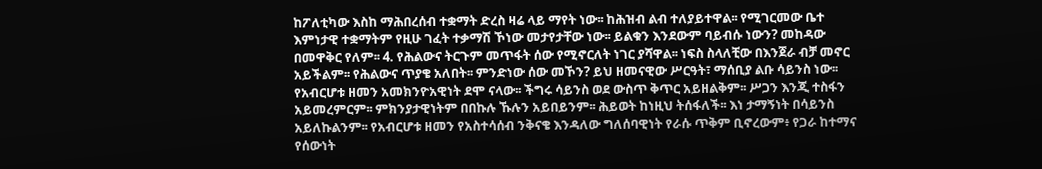ከፖለቲካው እስከ ማሕበረሰብ ተቋማት ድረስ ዛሬ ላይ ማየት ነው፡፡ ከሕዝብ ልብ ተለያይተዋል፡፡ የሚገርመው ቤተ እምነታዊ ተቋማትም የዚሁ ገፈት ተቃማሽ ኾነው መታየታቸው ነው፡፡ ይልቁን እንደውም ባይብሱ ነውን? መከዳው በመዋቅር የለም፡፡ 4. የሕልውና ትርጉም መጥፋት ሰው የሚኖርለት ነገር ያሻዋል፡፡ ነፍስ ስላለቺው በእንጀራ ብቻ መኖር አይችልም፡፡ የሕልውና ጥያቄ አለበት፡፡ ምንድነው ሰው መኾን? ይህ ዘመናዊው ሥርዓት፣ ማሰቢያ ልቡ ሳይንስ ነው፡፡ የአብርሆቱ ዘመን አመክንዮአዊነት ደሞ ናላው፡፡ ችግሩ ሳይንስ ወደ ውስጥ ቅጥር አይዘልቅም፡፡ ሥጋን እንጂ ተስፋን አይመረምርም፡፡ ምክንያታዊነትም በበኩሉ ኹሉን አይበይንም፡፡ ሕይወት ከነዚህ ትሰፋለች፡፡ እነ ታማኝነት በሳይንስ አይለኩልንም፡፡ የአብርሆቱ ዘመን የአስተሳሰብ ንቅናቄ እንዳለው ግለሰባዊነት የራሱ ጥቅም ቢኖረውም፥ የጋራ ከተማና የሰውነት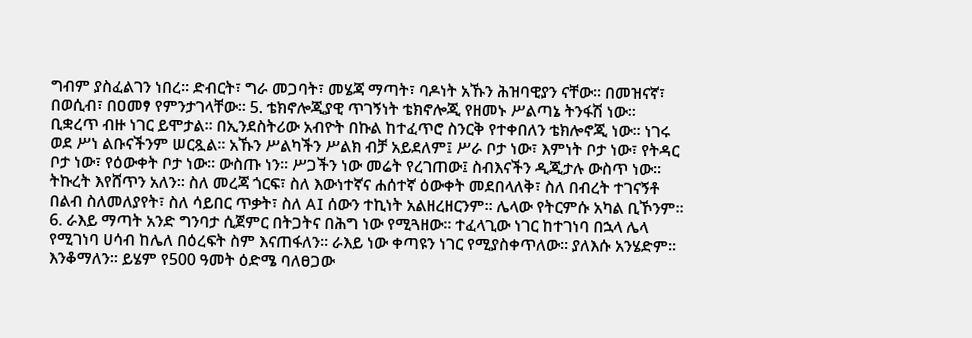ግብም ያስፈልገን ነበረ፡፡ ድብርት፣ ግራ መጋባት፣ መሄጃ ማጣት፣ ባዶነት አኹን ሕዝባዊያን ናቸው፡፡ በመዝናኛ፣ በወሲብ፣ በዐመፃ የምንታገላቸው፡፡ 5. ቴክኖሎጂያዊ ጥገኝነት ቴክኖሎጂ የዘመኑ ሥልጣኔ ትንፋሽ ነው፡፡ ቢቋረጥ ብዙ ነገር ይሞታል፡፡ በኢንደስትሪው አብዮት በኩል ከተፈጥሮ ስንርቅ የተቀበለን ቴክሎኖጂ ነው፡፡ ነገሩ ወደ ሥነ ልቡናችንም ሠርጿል፡፡ አኹን ሥልካችን ሥልክ ብቻ አይደለም፤ ሥራ ቦታ ነው፣ እምነት ቦታ ነው፣ የትዳር ቦታ ነው፣ የዕውቀት ቦታ ነው፡፡ ውስጡ ነን፡፡ ሥጋችን ነው መሬት የረገጠው፤ ስብእናችን ዲጂታሉ ውስጥ ነው፡፡ ትኩረት እየሸጥን አለን፡፡ ስለ መረጃ ጎርፍ፣ ስለ እውነተኛና ሐሰተኛ ዕውቀት መደበላለቅ፣ ስለ በብረት ተገናኝቶ በልብ ስለመለያየት፣ ስለ ሳይበር ጥቃት፣ ስለ AI ሰውን ተኪነት አልዘረዘርንም፡፡ ሌላው የትርምሱ አካል ቢኾንም፡፡ 6. ራእይ ማጣት አንድ ግንባታ ሲጀምር በትጋትና በሕግ ነው የሚጓዘው፡፡ ተፈላጊው ነገር ከተገነባ በኋላ ሌላ የሚገነባ ሀሳብ ከሌለ በዕረፍት ስም እናጠፋለን፡፡ ራእይ ነው ቀጣዩን ነገር የሚያስቀጥለው፡፡ ያለእሱ አንሄድም፡፡ እንቆማለን፡፡ ይሄም የ500 ዓመት ዕድሜ ባለፀጋው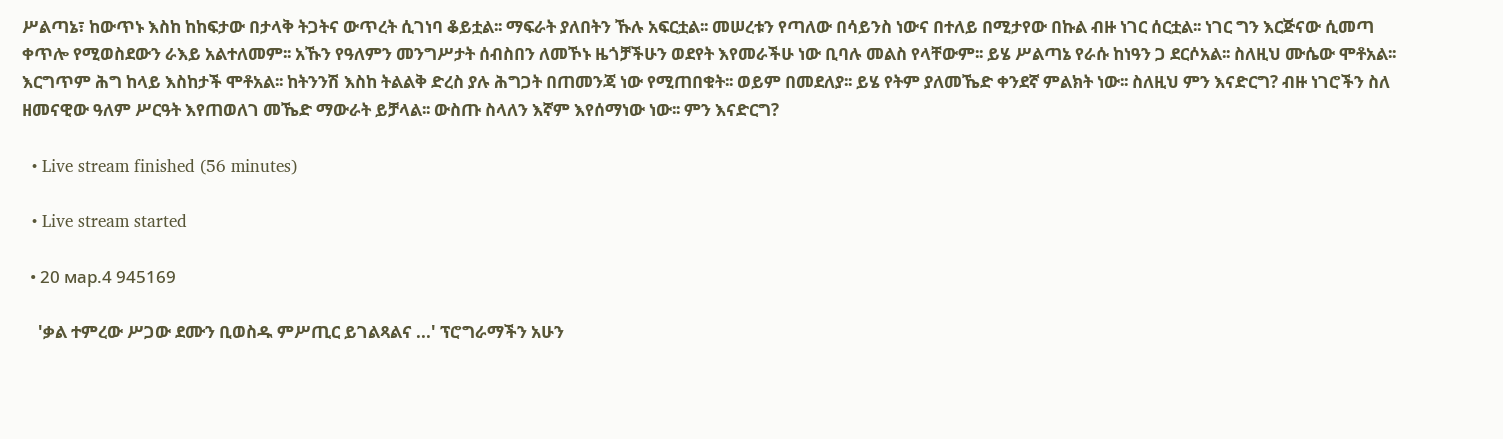ሥልጣኔ፣ ከውጥኑ እስከ ከከፍታው በታላቅ ትጋትና ውጥረት ሲገነባ ቆይቷል፡፡ ማፍራት ያለበትን ኹሉ አፍርቷል፡፡ መሠረቱን የጣለው በሳይንስ ነውና በተለይ በሚታየው በኩል ብዙ ነገር ሰርቷል፡፡ ነገር ግን እርጅናው ሲመጣ ቀጥሎ የሚወስደውን ራእይ አልተለመም፡፡ አኹን የዓለምን መንግሥታት ሰብስበን ለመኾኑ ዜጎቻችሁን ወደየት እየመራችሁ ነው ቢባሉ መልስ የላቸውም፡፡ ይሄ ሥልጣኔ የራሱ ከነዓን ጋ ደርሶአል፡፡ ስለዚህ ሙሴው ሞቶአል፡፡ እርግጥም ሕግ ከላይ እስከታች ሞቶአል፡፡ ከትንንሽ እስከ ትልልቅ ድረስ ያሉ ሕግጋት በጠመንጃ ነው የሚጠበቁት፡፡ ወይም በመደለያ፡፡ ይሄ የትም ያለመኼድ ቀንደኛ ምልክት ነው፡፡ ስለዚህ ምን እናድርግ? ብዙ ነገሮችን ስለ ዘመናዊው ዓለም ሥርዓት እየጠወለገ መኼድ ማውራት ይቻላል፡፡ ውስጡ ስላለን እኛም እየሰማነው ነው፡፡ ምን እናድርግ?

  • Live stream finished (56 minutes)

  • Live stream started

  • 20 мар.4 945169

    'ቃል ተምረው ሥጋው ደሙን ቢወስዱ ምሥጢር ይገልጻልና ...' ፕሮግራማችን አሁን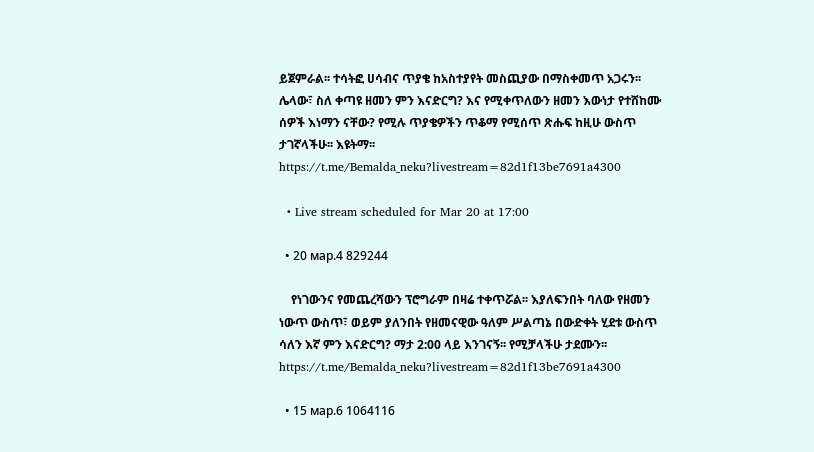ይጀምራል፡፡ ተሳትፎ ሀሳብና ጥያቄ ከአስተያየት መስጪያው በማስቀመጥ አጋሩን፡፡ ሌላው፣ ስለ ቀጣዩ ዘመን ምን እናድርግ? እና የሚቀጥለውን ዘመን እውነታ የተሸከሙ ሰዎች እነማን ናቸው? የሚሉ ጥያቄዎችን ጥቆማ የሚሰጥ ጽሑፍ ከዚሁ ውስጥ ታገኛላችሁ፡፡ እዩትማ፡፡ https://t.me/Bemalda_neku?livestream=82d1f13be7691a4300

  • Live stream scheduled for Mar 20 at 17:00

  • 20 мар.4 829244

    የነገውንና የመጨረሻውን ፕሮግራም በዛሬ ተቀጥሯል፡፡ እያለፍንበት ባለው የዘመን ነውጥ ውስጥ፣ ወይም ያለንበት የዘመናዊው ዓለም ሥልጣኔ በውድቀት ሂደቱ ውስጥ ሳለን እኛ ምን እናድርግ? ማታ 2:00 ላይ እንገናኝ፡፡ የሚቻላችሁ ታደሙን፡፡ https://t.me/Bemalda_neku?livestream=82d1f13be7691a4300

  • 15 мар.6 1064116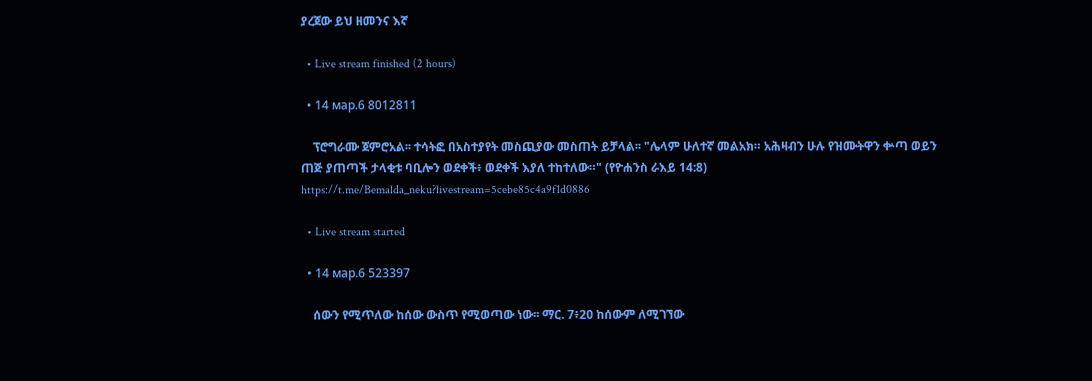ያረጀው ይህ ዘመንና እኛ

  • Live stream finished (2 hours)

  • 14 мар.6 8012811

    ፕሮግራሙ ጀምሮአል፡፡ ተሳትፎ በአስተያየት መስጪያው መስጠት ይቻላል፡፡ "ሌላም ሁለተኛ መልአክ። አሕዛብን ሁሉ የዝሙትዋን ቍጣ ወይን ጠጅ ያጠጣች ታላቂቱ ባቢሎን ወደቀች፥ ወደቀች እያለ ተከተለው።" (የዮሐንስ ራእይ 14:8) https://t.me/Bemalda_neku?livestream=5cebe85c4a9f1d0886

  • Live stream started

  • 14 мар.6 523397

    ሰውን የሚጥለው ከሰው ውስጥ የሚወጣው ነው፡፡ ማር. 7፥20 ከሰውም ለሚገኘው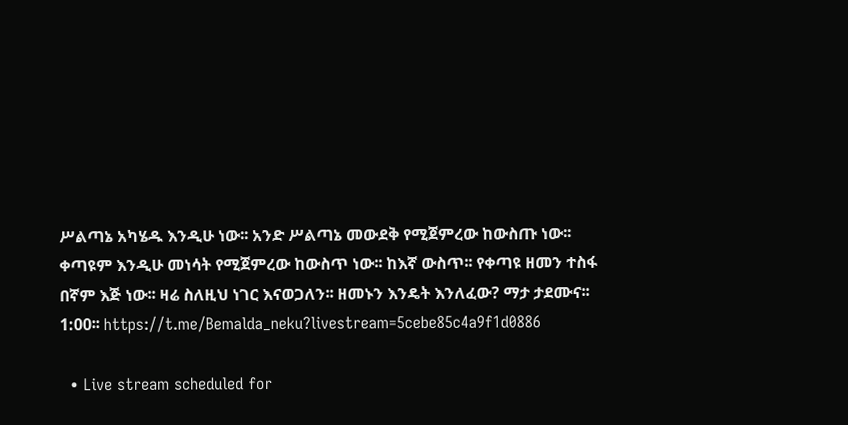ሥልጣኔ አካሄዱ እንዲሁ ነው፡፡ አንድ ሥልጣኔ መውደቅ የሚጀምረው ከውስጡ ነው፡፡ ቀጣዩም እንዲሁ መነሳት የሚጀምረው ከውስጥ ነው፡፡ ከእኛ ውስጥ፡፡ የቀጣዩ ዘመን ተስፋ በኛም እጅ ነው፡፡ ዛሬ ስለዚህ ነገር እናወጋለን፡፡ ዘመኑን እንዴት እንለፈው? ማታ ታደሙና፡፡ 1:00፡፡ https://t.me/Bemalda_neku?livestream=5cebe85c4a9f1d0886

  • Live stream scheduled for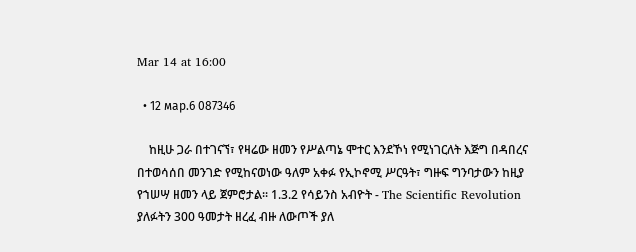Mar 14 at 16:00

  • 12 мар.6 087346

    ከዚሁ ጋራ በተገናኘ፣ የዛሬው ዘመን የሥልጣኔ ሞተር እንደኾነ የሚነገርለት እጅግ በዳበረና በተወሳሰበ መንገድ የሚከናወነው ዓለም አቀፉ የኢኮኖሚ ሥርዓት፣ ግዙፍ ግንባታውን ከዚያ የኀሠሣ ዘመን ላይ ጀምሮታል፡፡ 1.3.2 የሳይንስ አብዮት - The Scientific Revolution ያለፉትን 300 ዓመታት ዘረፈ ብዙ ለውጦች ያለ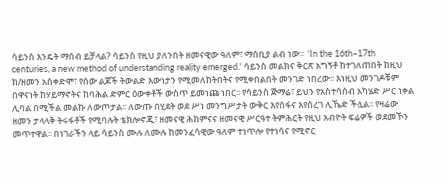ሳይንስ እንዴት ማሰብ ይቻላል? ሳይንስ የዚህ ያለንበት ዘመናዊው ዓለም፣ ማሰቢያ ልብ ነው፡፡  'In the 16th–17th centuries, a new method of understanding reality emerged.' ሳይንስ መልክና ቅርጽ አግኝቶ ከተገለጠበት ከዚህ ክ/ዘመን አስቀድሞ፣ የሰው ልጆች ትውልድ እውነታን የሚመለከትበትና የሚቀበልበት መንገድ ነበረው፡፡ እነዚህ መንገዶቹም በዋናነት ከሃይማኖትና ከባሕል ድምር ዕውቀቶች ውስጥ ይመነጩ ነበር፡፡ የሳይንስ ጅማሬ፣ ይህን የአስተሳሰብ አካሄድ ሥር ነቀል ሊባል በሚችል መልኩ ለውጦታል፡፡ ለውጡ በሂደት ወደ ሥነ መንግሥታት ውቅር እየሰፋና እየሰረገ ሊኼድ ችሏል፡፡ የዛሬው ዘመን ታላላቅ ትሩፋቶች የሚባሉት ቴክሎኖጂ፣ ዘመናዊ ሕክምናና ዘመናዊ ሥርዓተ ትምሕርት የዚህ አብዮት ፍሬዎች ወደመኾን መጥተዋል፡፡ በነገራችን ላይ ሳይንስ ሙሉ ለሙሉ ከመንፈሳዊው ዓለም ተነጥሎ የተነሳና የሚኖር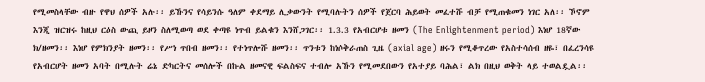የሚመስላቸው ብዙ የዋህ ሰዎች አሉ፡፡ ይኹንና የሳይንሱ ዓለም ቀደማይ ሊቃውንት የሚባሉትን ሰዎች የጀርባ ሕይወት መፈተሹ ብቻ የሚጠቁመን ነገር አለ፡፡ ኾኖም እንጂ ዝርዝሩ ከዚህ ርዕስ ውጪ ይዞን ስለሚወጣ ወደ ቀጣዩ ነጥብ ይልቁን እንሸጋገር፡፡ 1.3.3 የአብርሆቱ ዘመን (The Enlightenment period) እነሆ 18ኛው ክ/ዘመን፡፡ እነሆ የምክንያት ዘመን፡፡ የሥነ ጥበብ ዘመን፡፡ የተነጥሎሹ ዘመን፡፡ ጥንቱን ከነሶቅራጠስ ጊዜ (axial age) ዘሩን የሚቆጥረው የአስተሳሰብ ዘዬ፣ በፈረንሳዩ የአብርሆት ዘመን አባት በሚሉት ሬኔ ድካርትና መሰሎች በኩል ዘመናዊ ፍልስፍና ተብሎ አኹን የሚመደበውን የአተያይ ባሕል፣ ልክ በዚህ ወቅት ላይ ተወልዷል፡፡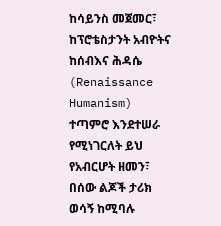ከሳይንስ መጀመር፣ ከፕሮቴስታንት አብዮትና ከሰብእና ሕዳሴ (Renaissance Humanism) ተጣምሮ እንደተሠራ የሚነገርለት ይህ የአብርሆት ዘመን፣ በሰው ልጆች ታሪክ ወሳኝ ከሚባሉ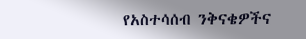የአስተሳሰብ ንቅናቄዎችና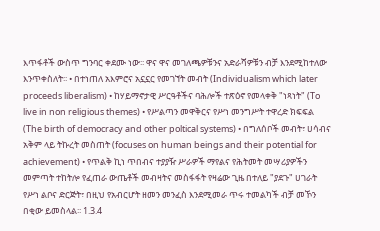እጥፋቶች ውስጥ ግንባር ቀደሙ ነው፡፡ ዋና ዋና መገለጫዎቹንና አድራሻዎቹን ብቻ እንደሚከተለው እንጥቀስለት፡፡ • በተነጠለ አእምሮና አኗኗር የመገኘት መብት (Individualism which later proceeds liberalism) • ከሃይማኖታዊ ሥርዓቶችና ባሕሎች ተጽዕኖ የመላቀቅ "ነጻነት" (To live in non religious themes) • የሥልጣን መዋቅርና የሥነ መንግሥት ተዋረድ ክፍፍል (The birth of democracy and other poltical systems) • በግለሰቦች መብት፣ ሀሳብና አቅም ላይ ትኩረት መስጠት (focuses on human beings and their potential for achievement) • የጥልቅ ኪነ ጥበብና ተያያዥ ሥራዎች ማየልና የሕትመት መሣሪያዎችን መምጣት ተከትሎ የፈጠራ ውጤቶች መብዛትና መስፋፋት የዛሬው ጊዜ በተለይ "ያደጉ" ሀገራት የሥነ ልቦና ድርጅት፣ በዚህ የአብርሆት ዘመን መንፈስ እንደሚመራ ጥሩ ተመልካች ብቻ መኾን በቂው ይመስላል፡፡ 1.3.4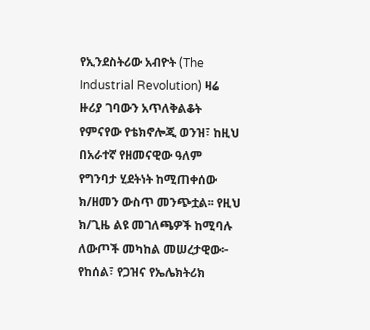የኢንደስትሪው አብዮት (The Industrial Revolution) ዛሬ ዙሪያ ገባውን አጥለቅልቆት የምናየው የቴክኖሎጂ ወንዝ፣ ከዚህ በአራተኛ የዘመናዊው ዓለም የግንባታ ሂደትነት ከሚጠቀሰው ክ/ዘመን ውስጥ መንጭቷል፡፡ የዚህ ክ/ጊዜ ልዩ መገለጫዎች ከሚባሉ ለውጦች መካከል መሠረታዊው፦ የከሰል፣ የጋዝና የኤሌክትሪክ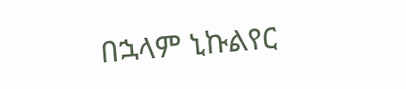በኋላም ኒኩልየር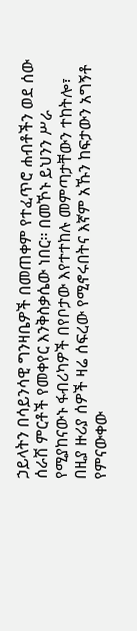ኃይላትን በሳይንሳዊ ግንዛቤዎች በመጠቀም የተፈጥሮ ሐብቶችን ወደ ሰው ሰራሽ ምርቶች የመቀየር እንቅስቃሴው ነበር፡፡ በመኾኑ ይህንን ሥራ የሚያከናውኑ ፋብሪካዎች በየቦታው እየተተከሉ መምጣታቸውን ተከትሎ፣ በዚያ ዙሪያ ሰዎች ዛሬ ሰፍረው የሚኖሩበትና እኛም አኹን ከፍታውን አግኝቶ የምናውቀው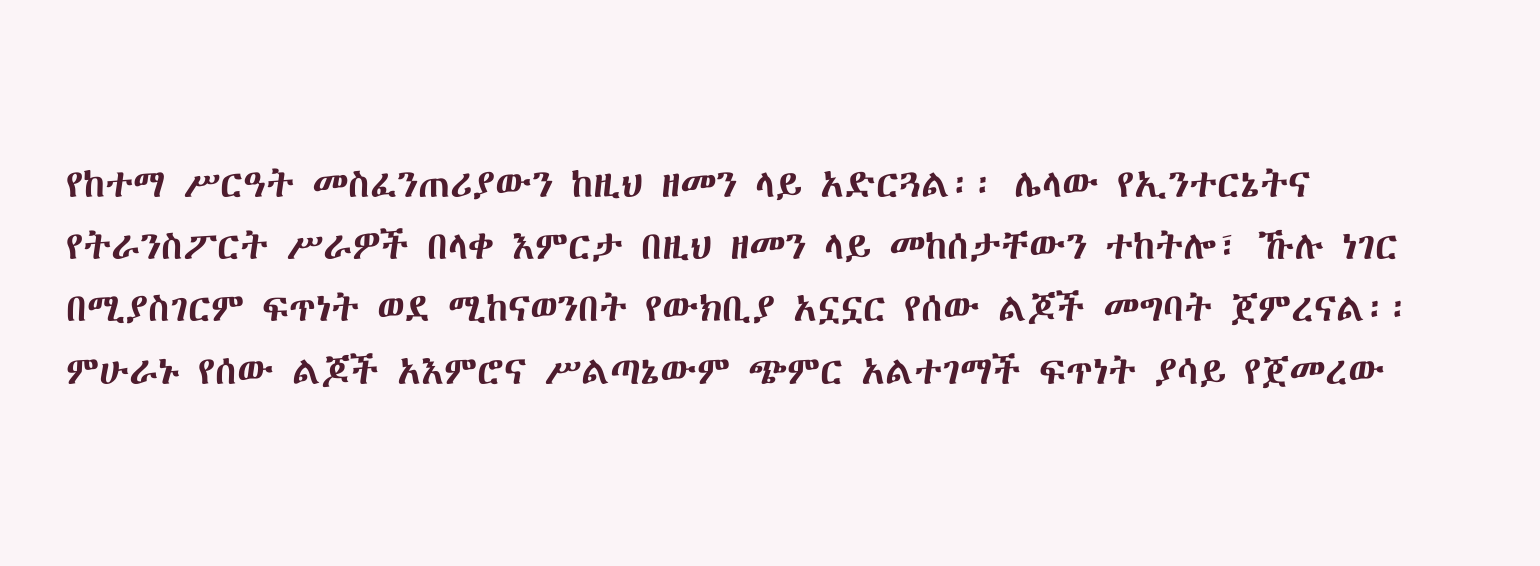የከተማ ሥርዓት መስፈንጠሪያውን ከዚህ ዘመን ላይ አድርጓል፡፡ ሌላው የኢንተርኔትና የትራንስፖርት ሥራዎች በላቀ እምርታ በዚህ ዘመን ላይ መከሰታቸውን ተከትሎ፣ ኹሉ ነገር በሚያስገርም ፍጥነት ወደ ሚከናወንበት የውክቢያ አኗኗር የሰው ልጆች መግባት ጀምረናል፡፡ ምሁራኑ የሰው ልጆች አእምሮና ሥልጣኔውም ጭምር አልተገማች ፍጥነት ያሳይ የጀመረው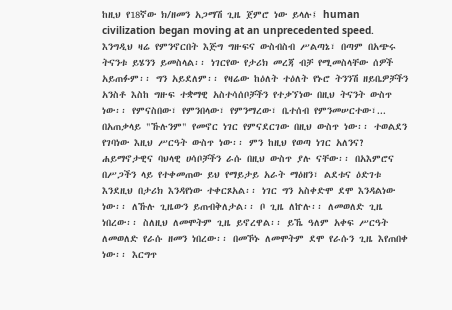ከዚህ የ18ኛው ክ/ዘመን አጋማሽ ጊዜ ጀምሮ ነው ይላሉ፤ human civilization began moving at an unprecedented speed. እንግዲህ ዛሬ የምንኖርበት እጅግ ግዙፍና ውስብስብ ሥልጣኔ፣ በጣም በአጭሩ ትናንቱ ይሄንን ይመስላል፡፡ ነገርየው የታሪክ መረጃ ብቻ የሚመስላቸው ሰዎች አይጠፉም፡፡ ግን አይደለም፡፡ የዛሬው ከዕለት ተዕለት የኑሮ ትንንሽ ዘይቤዎቻችን አንስቶ እስከ ግዙፍ ተቋማዊ አስተሳሰቦቻችን የተቃኘነው በዚህ ትናንት ውስጥ ነው፡፡ የምናስበው፣ የምንበላው፣ የምንማረው፣ ቤተሰብ የምንመሠርተው፣... በአጠቃላይ "ኹሉንም" የመኖር ነገር የምናደርገው በዚህ ውስጥ ነው፡፡ ተወልደን የገባነው እዚህ ሥርዓት ውስጥ ነው፡፡ ምን ከዚህ የወጣ ነገር አለንና? ሐይማኖታዊና ባህላዊ ሀሳቦቻችን ራሱ በዚህ ውስጥ ያሉ ናቸው፡፡ በአእምሮና በሥጋችን ላይ የተቀመጠው ይህ የማይታይ አራት ማዕዘን፣ ልደቱና ዕድገቱ እንደዚህ በታሪክ እንዳየነው ተቀርጾአል፡፡ ነገር ግን አስቀድሞ ደሞ እንዳልነው ነው፡፡ ለኹሉ ጊዜውን ይጠብቅለታል፡፡ ቦ ጊዜ ለኵሉ፡፡ ለመወለድ ጊዜ ነበረው፡፡ ስለዚህ ለመሞትም ጊዜ ይኖረዋል፡፡ ይኼ ዓለም አቀፍ ሥርዓት ለመወለድ የራሱ ዘመን ነበረው፡፡ በመኾኑ ለመሞትም ደሞ የራሱን ጊዜ እየጠበቀ ነው፡፡ እርግጥ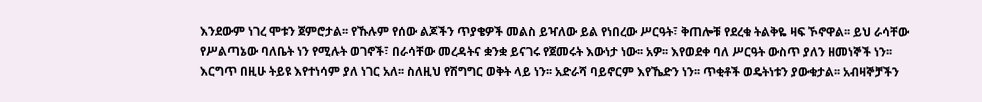እንደውም ነገረ ሞቱን ጀምሮታል፡፡ የኹሉም የሰው ልጆችን ጥያቄዎች መልስ ይዣለው ይል የነበረው ሥርዓት፣ ቅጠሎቹ የደረቁ ትልቅዬ ዛፍ ኾኖዋል፡፡ ይህ ራሳቸው የሥልጣኔው ባለቤት ነን የሚሉት ወገኖች፣ በራሳቸው መረዳትና ቋንቋ ይናገሩ የጀመሩት እውነታ ነው፡፡ አዎ፡፡ እየወደቀ ባለ ሥርዓት ውስጥ ያለን ዘመነኞች ነን፡፡ እርግጥ በዚሁ ትይዩ እየተነሳም ያለ ነገር አለ፡፡ ስለዚህ የሽግግር ወቅት ላይ ነን፡፡ አድራሻ ባይኖርም እየኼድን ነን፡፡ ጥቂቶች ወዴትነቱን ያውቁታል፡፡ አብዛኞቻችን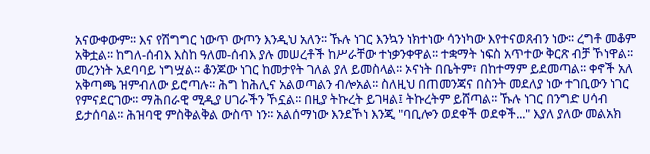አናውቀውም፡፡ እና የሽግግር ነውጥ ውጦን እንዲህ አለን፡፡ ኹሉ ነገር እንኳን ነክተነው ሳንነካው እየተናወጸብን ነው፡፡ ረግቶ መቆም አቅቷል፡፡ ከግለ-ሰብእ እስከ ዓለመ-ሰብእ ያሉ መሠረቶች ከሥራቸው ተነቃንቀዋል፡፡ ተቋማት ነፍስ አጥተው ቅርጽ ብቻ ኾነዋል፡፡ መረንነት አደባባይ ነግሧል፡፡ ቆንጆው ነገር ከመታየት ገለል ያለ ይመስላል፡፡ ኦናነት በቤትም፣ በከተማም ይደመጣል፡፡ ቀኖች አለ አቅጣጫ ዝምብለው ይሮጣሉ፡፡ ሕግ ከሕሊና አልወጣልን ብሎአል፡፡ ስለዚህ በጠመንጃና በስንት መደለያ ነው ተገቢውን ነገር የምናደርገው፡፡ ማሕበራዊ ሚዲያ ሀገራችን ኾኗል፡፡ በዚያ ትኩረት ይገዛል፤ ትኩረትም ይሸጣል፡፡ ኹሉ ነገር በንግድ ሀሳብ ይታሰባል፡፡ ሕዝባዊ ምስቅልቅል ውስጥ ነን፡፡ አልሰማነው እንደኾነ እንጂ "ባቢሎን ወደቀች ወደቀች..." እያለ ያለው መልአክ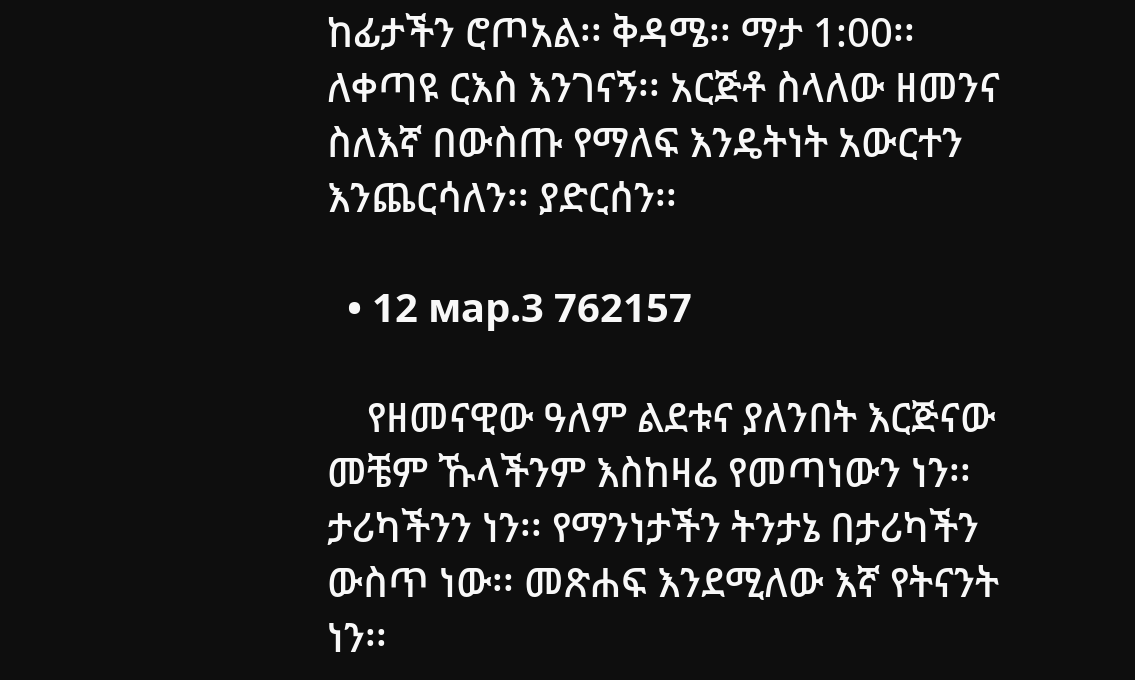ከፊታችን ሮጦአል፡፡ ቅዳሜ፡፡ ማታ 1:00፡፡ ለቀጣዩ ርእስ እንገናኝ፡፡ አርጅቶ ስላለው ዘመንና ስለእኛ በውስጡ የማለፍ እንዴትነት አውርተን እንጨርሳለን፡፡ ያድርሰን፡፡

  • 12 мар.3 762157

    የዘመናዊው ዓለም ልደቱና ያለንበት እርጅናው መቼም ኹላችንም እስከዛሬ የመጣነውን ነን፡፡ ታሪካችንን ነን፡፡ የማንነታችን ትንታኔ በታሪካችን ውስጥ ነው፡፡ መጽሐፍ እንደሚለው እኛ የትናንት ነን፡፡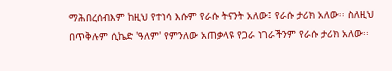ማሕበረሰብእም ከዚህ የተነሳ እሱም የራሱ ትናንት አለው፤ የራሱ ታሪክ አለው፡፡ ስለዚህ በጥቅሉም ሲኬድ 'ዓለም' የምንለው አጠቃላዩ የጋራ ነገራችንም የራሱ ታሪክ አለው፡፡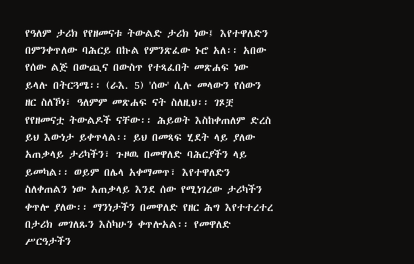የዓለም ታሪክ የየዘመናቱ ትውልድ ታሪክ ነው፤ እየተዋለድን በምንቀጥለው ባሕርይ በኩል የምንጽፈው ኑሮ አለ፡፡ አበው የሰው ልጅ በውጪና በውስጥ የተጻፈበት መጽሐፍ ነው ይላሉ በትርጓሜ፡፡ (ራእ. 5) 'ሰው' ሲሉ መላውን የሰውን ዘር ስለኾነ፣ ዓለምም መጽሐፍ ናት ስለዚህ፡፡ ገጾቿ የየዘመናቷ ትውልዶች ናቸው፡፡ ሕይወት እስከቀጠለም ድረስ ይህ እውነታ ይቀጥላል፡፡ ይህ በመጻፍ ሂደት ላይ ያለው አጠቃላይ ታሪካችን፣ ጉዞዉ በመዋለድ ባሕርያችን ላይ ይመካል፡፡ ወይም በሌላ አቀማመጥ፣ እየተዋለድን ስለቀጠልን ነው አጠቃላይ እንደ ሰው የሚነገረው ታሪካችን ቀጥሎ ያለው፡፡ ማንነታችን በመዋለድ የዘር ሕግ እየተተረተረ በታሪክ መገለጹን እስካሁን ቀጥሎአል፡፡ የመዋለድ ሥርዓታችን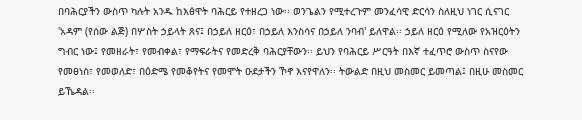በባሕርያችን ውስጥ ካሉት አንዱ ከእፅዋት ባሕርይ የተዘረጋ ነው፡፡ ወንጌልን የሚተረጉም መንፈሳዊ ድርሳን ስለዚህ ነገር ሲናገር 'አዳም (የሰው ልጅ) በሦስት ኃይላት ጸና፤ በኃይለ ዘርዕ፣ በኃይለ እንስሳና በኃይለ ንባብ' ይለዋል፡፡ ኃይለ ዘርዕ የሚለው የአዝርዕትን ግብር ነው፤ የመዘራት፣ የመብቀል፣ የማፍራትና የመድረቅ ባሕርያቸውን፡፡ ይህን የባሕርይ ሥርዓት በእኛ ተፈጥሮ ውስጥ ስናየው የመፀነስ፣ የመወለድ፣ በዕድሜ የመቆየትና የመሞት ዑደታችን ኾኖ እናየዋለን፡፡ ትውልድ በዚህ መስመር ይመጣል፤ በዚሁ መስመር ይኼዳል፡፡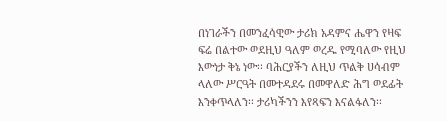በነገራችን በመንፈሳዊው ታሪክ አዳምና ሔዋን የዛፍ ፍሬ በልተው ወደዚህ ዓለም ወረዱ የሚባለው የዚህ እውነታ ቅኔ ነው፡፡ ባሕርያችን ለዚህ ጥልቅ ሀሳብም ላለው ሥርዓት በመተዳደሩ በመዋለድ ሕግ ወደፊት እንቀጥላለን፡፡ ታሪካችንን እየጻፍን እናልፋለን፡፡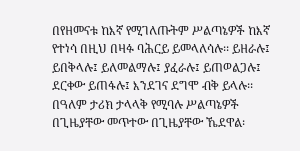በየዘመናቱ ከእኛ የሚገለጡትም ሥልጣኔዎች ከእኛ የተነሳ በዚህ በዛፉ ባሕርይ ይመላለሳሉ፡፡ ይዘራሉ፤ ይበቅላሉ፤ ይለመልማሉ፤ ያፈራሉ፤ ይጠወልጋሉ፤ ደርቀው ይጠፋሉ፤ እንደገና ደግሞ ብቅ ይላሉ፡፡ በዓለም ታሪክ ታላላቅ የሚባሉ ሥልጣኔዎች በጊዜያቸው መጥተው በጊዜያቸው ኼደዋል፡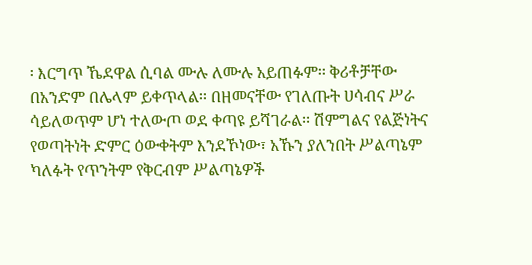፡ እርግጥ ኼደዋል ሲባል ሙሉ ለሙሉ አይጠፉም፡፡ ቅሪቶቻቸው በአንድም በሌላም ይቀጥላል፡፡ በዘመናቸው የገለጡት ሀሳብና ሥራ ሳይለወጥም ሆነ ተለውጦ ወደ ቀጣዩ ይሻገራል፡፡ ሽምግልና የልጅነትና የወጣትነት ድምር ዕውቀትም እንደኾነው፣ አኹን ያለንበት ሥልጣኔም ካለፉት የጥንትም የቅርብም ሥልጣኔዎች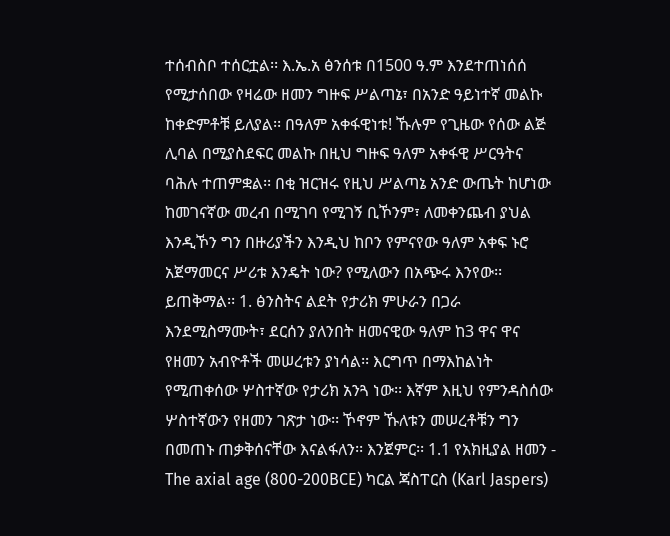ተሰብስቦ ተሰርቷል፡፡ እ.ኤ.አ ፅንሰቱ በ1500 ዓ.ም እንደተጠነሰሰ የሚታሰበው የዛሬው ዘመን ግዙፍ ሥልጣኔ፣ በአንድ ዓይነተኛ መልኩ ከቀድምቶቹ ይለያል፡፡ በዓለም አቀፋዊነቱ! ኹሉም የጊዜው የሰው ልጅ ሊባል በሚያስደፍር መልኩ በዚህ ግዙፍ ዓለም አቀፋዊ ሥርዓትና ባሕሉ ተጠምቋል፡፡ በቂ ዝርዝሩ የዚህ ሥልጣኔ አንድ ውጤት ከሆነው ከመገናኛው መረብ በሚገባ የሚገኝ ቢኾንም፣ ለመቀንጨብ ያህል እንዲኾን ግን በዙሪያችን እንዲህ ከቦን የምናየው ዓለም አቀፍ ኑሮ አጀማመርና ሥሪቱ እንዴት ነው? የሚለውን በአጭሩ እንየው፡፡ ይጠቅማል፡፡ 1. ፅንስትና ልደት የታሪክ ምሁራን በጋራ እንደሚስማሙት፣ ደርሰን ያለንበት ዘመናዊው ዓለም ከ3 ዋና ዋና የዘመን አብዮቶች መሠረቱን ያነሳል፡፡ እርግጥ በማእከልነት የሚጠቀሰው ሦስተኛው የታሪክ አንጓ ነው፡፡ እኛም እዚህ የምንዳስሰው ሦስተኛውን የዘመን ገጽታ ነው፡፡ ኾኖም ኹለቱን መሠረቶቹን ግን በመጠኑ ጠቃቅሰናቸው እናልፋለን፡፡ እንጀምር፡፡ 1.1 የአክዚያል ዘመን - The axial age (800-200BCE) ካርል ጃስፐርስ (Karl Jaspers)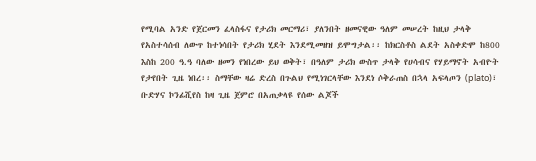የሚባል አንድ የጀርመን ፈላስፋና የታሪክ መርማሪ፣ ያለንበት ዘመናዊው ዓለም መሠረት ከዚህ ታላቅ የአስተሳሰብ ለውጥ ከተነሳበት የታሪክ ሂደት እንደሚመዘዝ ይሞግታል፡፡ ከክርስቶስ ልደት አስቀድሞ ከ800 እስከ 200 ዓ.ዓ ባለው ዘመን የነበረው ይህ ወቅት፣ በዓለም ታሪክ ውስጥ ታላቅ የሀሳብና የሃይማኖት አብዮት የታየበት ጊዜ ነበረ፡፡ ስማቸው ዛሬ ድረስ በጉልህ የሚነገርላቸው እንደነ ሶቅራጠስ በኋላ አፍላጦን (plato)፣ ቡድሃና ኮንፊሺየስ ከዛ ጊዜ ጀምሮ በአጠቃላዩ የሰው ልጆች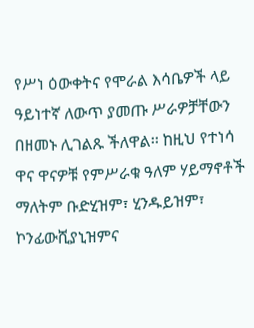የሥነ ዕውቀትና የሞራል እሳቤዎች ላይ ዓይነተኛ ለውጥ ያመጡ ሥራዎቻቸውን በዘመኑ ሊገልጹ ችለዋል፡፡ ከዚህ የተነሳ ዋና ዋናዎቹ የምሥራቁ ዓለም ሃይማኖቶች ማለትም ቡድሂዝም፣ ሂንዱይዝም፣ ኮንፊውሺያኒዝምና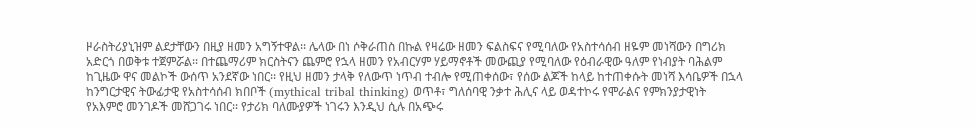ዞራስትሪያኒዝም ልደታቸውን በዚያ ዘመን አግኝተዋል፡፡ ሌላው በነ ሶቅራጠስ በኩል የዛሬው ዘመን ፍልስፍና የሚባለው የአስተሳሰብ ዘዬም መነሻውን በግሪክ አድርጎ በወቅቱ ተጀምሯል፡፡ በተጨማሪም ክርስትናን ጨምሮ የኋላ ዘመን የአብርሃም ሃይማኖቶች መውጪያ የሚባለው የዕብራዊው ዓለም የነብያት ባሕልም ከጊዜው ዋና መልኮች ውሰጥ አንደኛው ነበር፡፡ የዚህ ዘመን ታላቅ የለውጥ ነጥብ ተብሎ የሚጠቀሰው፣ የሰው ልጆች ከላይ ከተጠቀሱት መነሻ እሳቤዎች በኋላ ከንግርታዊና ትውፊታዊ የአስተሳሰብ ክበቦች (mythical tribal thinking) ወጥቶ፣ ግለሰባዊ ንቃተ ሕሊና ላይ ወዳተኮሩ የሞራልና የምክንያታዊነት የአእምሮ መንገዶች መሸጋገሩ ነበር፡፡ የታሪክ ባለሙያዎች ነገሩን እንዲህ ሲሉ በአጭሩ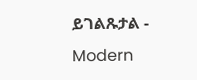ይገልጹታል - Modern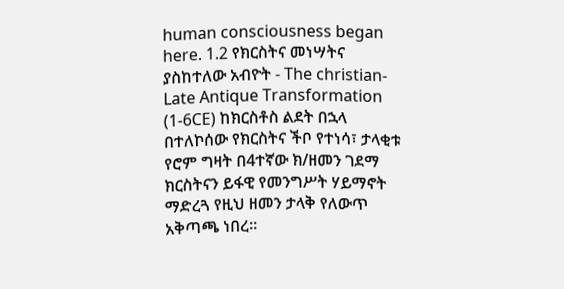human consciousness began here. 1.2 የክርስትና መነሣትና ያስከተለው አብዮት - The christian-Late Antique Transformation (1-6CE) ከክርስቶስ ልደት በኋላ በተለኮሰው የክርስትና ችቦ የተነሳ፣ ታላቂቱ የሮም ግዛት በ4ተኛው ክ/ዘመን ገደማ ክርስትናን ይፋዊ የመንግሥት ሃይማኖት ማድረጓ የዚህ ዘመን ታላቅ የለውጥ አቅጣጫ ነበረ፡፡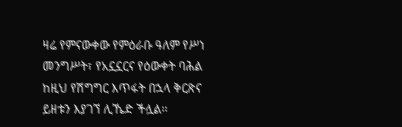ዛሬ የምናውቀው የምዕራቡ ዓለም የሥነ መንግሥት፣ የአኗኗርና የዕውቀት ባሕል ከዚህ የሽግግር እጥፋት በኋላ ቅርጽና ይዘቱን እያገኘ ሊኼድ ችሏል፡፡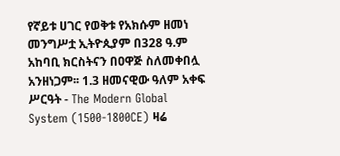የኛይቱ ሀገር የወቅቱ የአክሱም ዘመነ መንግሥቷ ኢትዮጲያም በ328 ዓ.ም አከባቢ ክርስትናን በዐዋጅ ስለመቀበሏ አንዘነጋም፡፡ 1.3 ዘመናዊው ዓለም አቀፍ ሥርዓት - The Modern Global System (1500-1800CE) ዛሬ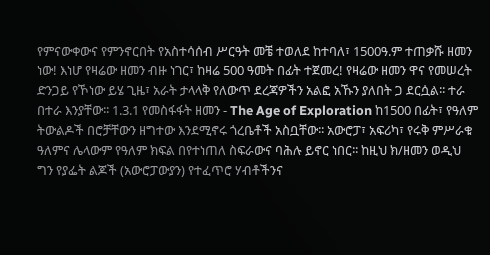የምናውቀውና የምንኖርበት የአስተሳሰብ ሥርዓት መቼ ተወለደ ከተባለ፣ 1500ዓ.ም ተጠቃሹ ዘመን ነው! እነሆ የዛሬው ዘመን ብዙ ነገር፣ ከዛሬ 500 ዓመት በፊት ተጀመረ! የዛሬው ዘመን ዋና የመሠረት ድንጋይ የኾነው ይሄ ጊዜ፣ አራት ታላላቅ የለውጥ ደረጃዎችን አልፎ አኹን ያለበት ጋ ደርሷል፡፡ ተራ በተራ እንያቸው፡፡ 1.3.1 የመስፋፋት ዘመን - The Age of Exploration ከ1500 በፊት፣ የዓለም ትውልዶች በሮቻቸውን ዘግተው እንደሚኖሩ ጎረቤቶች አስቧቸው፡፡ አውሮፓ፣ አፍሪካ፣ የሩቅ ምሥራቁ ዓለምና ሌላውም የዓለም ክፍል በየተነጠለ ስፍራውና ባሕሉ ይኖር ነበር፡፡ ከዚህ ክ/ዘመን ወዲህ ግን የያፌት ልጆች (አውሮፓውያን) የተፈጥሮ ሃብቶችንና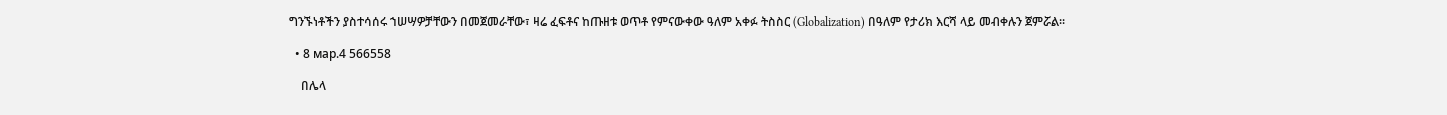ግንኙነቶችን ያስተሳሰሩ ኀሠሣዎቻቸውን በመጀመራቸው፣ ዛሬ ፈፍቶና ከጡዘቱ ወጥቶ የምናውቀው ዓለም አቀፉ ትስስር (Globalization) በዓለም የታሪክ እርሻ ላይ መብቀሉን ጀምሯል፡፡

  • 8 мар.4 566558

    በሌላ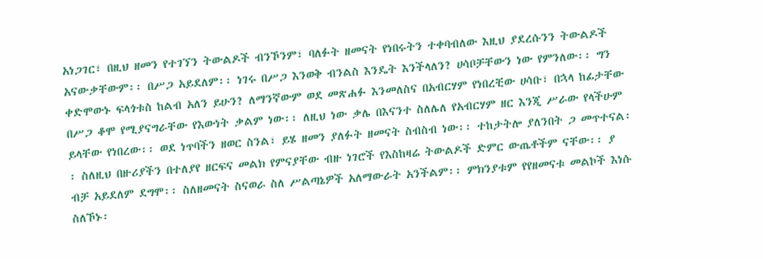አነጋገር፣ በዚህ ዘመን የተገኘን ትውልዶች ብንኾንም፣ ባለፉት ዘመናት የነበሩትን ተቀባብለው እዚህ ያደረሱንን ትውልዶች አናውቃቸውም፡፡ በሥጋ አይደለም፡፡ ነገሩ በሥጋ እንወቅ ብንልስ እንዴት እንችላለን? ሀሳቦቻቸውን ነው የምንለው፡፡ ግን ቀድሞውኑ ፍላጎቱስ ከልብ አለን ይሁን? ለማንኛውም ወደ መጽሐፉ እንመለስና በአብርሃም የነበረቺው ሀሳቡ፣ በኋላ ከፊታቸው በሥጋ ቆሞ የሚያናግራቸው የእውነት ቃልም ነው፡፡ ለዚህ ነው ቃሌ በእናንተ ስለሌለ የአብርሃም ዘር እንጂ ሥራው የላችሁም ይላቸው የነበረው፡፡ ወደ ነጥባችን ዘወር ስንል፣ ይሄ ዘመን ያለፉት ዘመናት ስብስብ ነው፡፡ ተከታትሎ ያለንበት ጋ መጥተናል፡፡ ስለዚህ በዙሪያችን በተለያየ ዘርፍና መልክ የምናያቸው ብዙ ነገሮች የእስከዛሬ ትውልዶች ድምር ውጤቶችም ናቸው፡፡ ያ ብቻ አይደለም ደግሞ፡፡ ስለዘመናት ስናወራ ስለ ሥልጣኔዎች አለማውራት አንችልም፡፡ ምክንያቱም የየዘመናቱ መልኮች እነሱ ስለኾኑ፡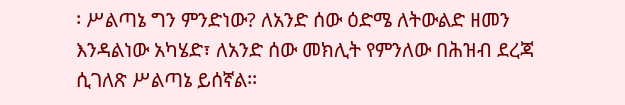፡ ሥልጣኔ ግን ምንድነው? ለአንድ ሰው ዕድሜ ለትውልድ ዘመን እንዳልነው አካሄድ፣ ለአንድ ሰው መክሊት የምንለው በሕዝብ ደረጃ ሲገለጽ ሥልጣኔ ይሰኛል፡፡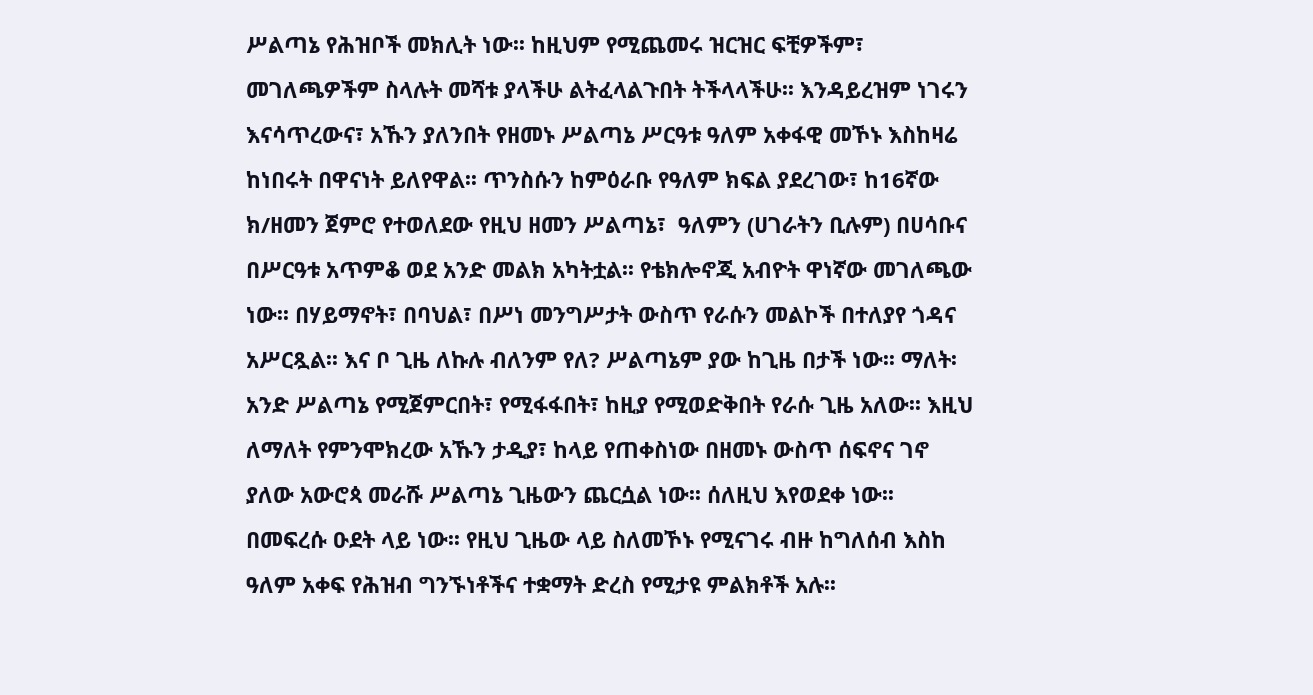ሥልጣኔ የሕዝቦች መክሊት ነው፡፡ ከዚህም የሚጨመሩ ዝርዝር ፍቺዎችም፣ መገለጫዎችም ስላሉት መሻቱ ያላችሁ ልትፈላልጉበት ትችላላችሁ፡፡ እንዳይረዝም ነገሩን እናሳጥረውና፣ አኹን ያለንበት የዘመኑ ሥልጣኔ ሥርዓቱ ዓለም አቀፋዊ መኾኑ እስከዛሬ ከነበሩት በዋናነት ይለየዋል፡፡ ጥንስሱን ከምዕራቡ የዓለም ክፍል ያደረገው፣ ከ16ኛው ክ/ዘመን ጀምሮ የተወለደው የዚህ ዘመን ሥልጣኔ፣  ዓለምን (ሀገራትን ቢሉም) በሀሳቡና በሥርዓቱ አጥምቆ ወደ አንድ መልክ አካትቷል፡፡ የቴክሎኖጂ አብዮት ዋነኛው መገለጫው ነው፡፡ በሃይማኖት፣ በባህል፣ በሥነ መንግሥታት ውስጥ የራሱን መልኮች በተለያየ ጎዳና አሥርጿል፡፡ እና ቦ ጊዜ ለኩሉ ብለንም የለ? ሥልጣኔም ያው ከጊዜ በታች ነው፡፡ ማለት፡ አንድ ሥልጣኔ የሚጀምርበት፣ የሚፋፋበት፣ ከዚያ የሚወድቅበት የራሱ ጊዜ አለው፡፡ እዚህ ለማለት የምንሞክረው አኹን ታዲያ፣ ከላይ የጠቀስነው በዘመኑ ውስጥ ሰፍኖና ገኖ ያለው አውሮጳ መራሹ ሥልጣኔ ጊዜውን ጨርሷል ነው፡፡ ሰለዚህ እየወደቀ ነው፡፡ በመፍረሱ ዑደት ላይ ነው፡፡ የዚህ ጊዜው ላይ ስለመኾኑ የሚናገሩ ብዙ ከግለሰብ እስከ ዓለም አቀፍ የሕዝብ ግንኙነቶችና ተቋማት ድረስ የሚታዩ ምልክቶች አሉ፡፡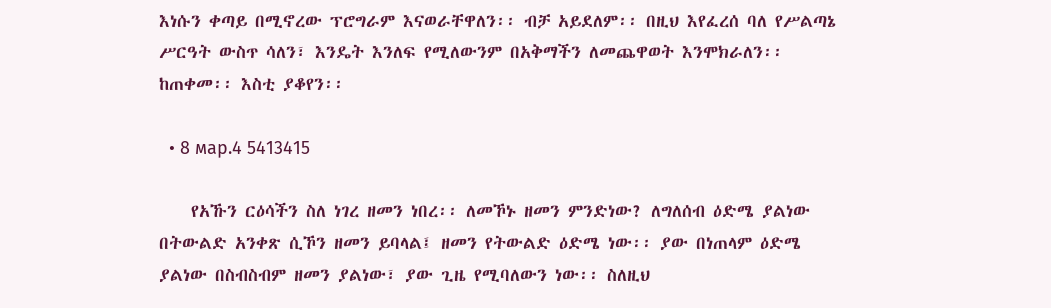እነሱን ቀጣይ በሚኖረው ፕሮግራም እናወራቸዋለን፡፡ ብቻ አይደለም፡፡ በዚህ እየፈረሰ ባለ የሥልጣኔ ሥርዓት ውስጥ ሳለን፣ እንዴት እንለፍ የሚለውንም በአቅማችን ለመጨዋወት እንሞክራለን፡፡ ከጠቀመ፡፡ እስቲ ያቆየን፡፡

  • 8 мар.4 5413415

    የአኹን ርዕሳችን ስለ ነገረ ዘመን ነበረ፡፡ ለመኾኑ ዘመን ምንድነው? ለግለሰብ ዕድሜ ያልነው በትውልድ አንቀጽ ሲኾን ዘመን ይባላል፤ ዘመን የትውልድ ዕድሜ ነው፡፡ ያው በነጠላም ዕድሜ ያልነው በስብስብም ዘመን ያልነው፣ ያው ጊዜ የሚባለውን ነው፡፡ ስለዚህ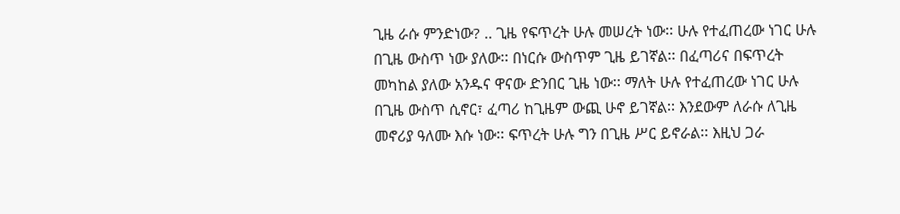ጊዜ ራሱ ምንድነው? .. ጊዜ የፍጥረት ሁሉ መሠረት ነው፡፡ ሁሉ የተፈጠረው ነገር ሁሉ በጊዜ ውስጥ ነው ያለው፡፡ በነርሱ ውስጥም ጊዜ ይገኛል፡፡ በፈጣሪና በፍጥረት መካከል ያለው አንዱና ዋናው ድንበር ጊዜ ነው፡፡ ማለት ሁሉ የተፈጠረው ነገር ሁሉ በጊዜ ውስጥ ሲኖር፣ ፈጣሪ ከጊዜም ውጪ ሁኖ ይገኛል፡፡ እንደውም ለራሱ ለጊዜ መኖሪያ ዓለሙ እሱ ነው፡፡ ፍጥረት ሁሉ ግን በጊዜ ሥር ይኖራል፡፡ እዚህ ጋራ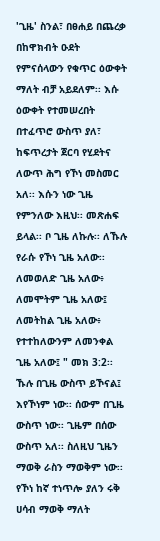'ጊዜ' ስንል፣ በፀሐይ በጨረቃ በከዋክብት ዑደት የምናሰላውን የቁጥር ዕውቀት ማለት ብቻ አይደለም፡፡ እሱ ዕውቀት የተመሠረበት በተፈጥሮ ውስጥ ያለ፣ ከፍጥረታት ጀርባ የሂደትና ለውጥ ሕግ የኾነ መስመር አለ፡፡ እሱን ነው ጊዜ የምንለው እዚህ፡፡ መጽሐፍ ይላል፡፡ ቦ ጊዜ ለኩሉ፡፡ ለኹሉ የራሱ የኾነ ጊዜ አለው፡፡ ለመወለድ ጊዜ አለው፥ ለመሞትም ጊዜ አለው፤ ለመትከል ጊዜ አለው፥ የተተከለውንም ለመንቀል ጊዜ አለው፤ " መክ 3:2፡፡ ኹሉ በጊዜ ውስጥ ይኾናል፤ እየኾነም ነው፡፡ ሰውም በጊዜ ውስጥ ነው፡፡ ጊዜም በሰው ውስጥ አለ፡፡ ስለዚህ ጊዜን ማወቅ ራስን ማወቅም ነው፡፡ የኾነ ከኛ ተነጥሎ ያለን ሩቅ ሀሳብ ማወቅ ማለት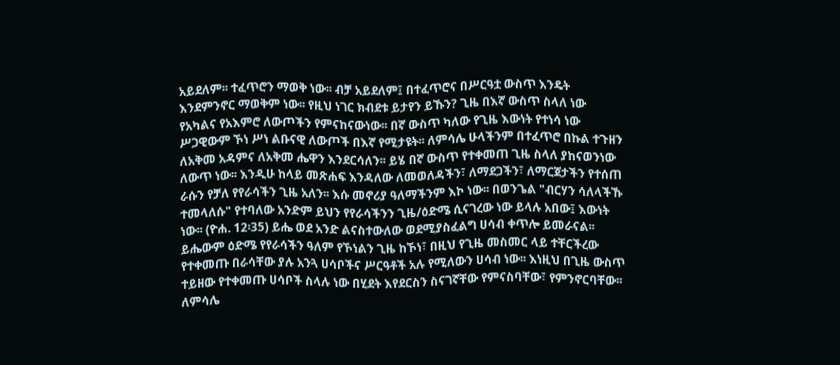አይደለም፡፡ ተፈጥሮን ማወቅ ነው፡፡ ብቻ አይደለም፤ በተፈጥሮና በሥርዓቷ ውስጥ እንዴት እንደምንኖር ማወቅም ነው፡፡ የዚህ ነገር ክብደቱ ይታየን ይኹን? ጊዜ በእኛ ውስጥ ስላለ ነው የአካልና የአእምሮ ለውጦችን የምናከናውነው፡፡ በኛ ውስጥ ካለው የጊዜ እውነት የተነሳ ነው ሥጋዊውም ኾነ ሥነ ልቡናዊ ለውጦች በእኛ የሚታዩት፡፡ ለምሳሌ ሁላችንም በተፈጥሮ በኩል ተጉዘን ለአቅመ አዳምና ለአቅመ ሔዋን እንደርሳለን፡፡ ይሄ በኛ ውስጥ የተቀመጠ ጊዜ ስላለ ያከናወንነው ለውጥ ነው፡፡ እንዲሁ ከላይ መጽሐፍ እንዳለው ለመወለዳችን፣ ለማደጋችን፣ ለማርጀታችን የተሰጠ ራሱን የቻለ የየራሳችን ጊዜ አለን፡፡ እሱ መኖሪያ ዓለማችንም እኮ ነው፡፡ በወንጌል "ብርሃን ሳለላችኹ ተመላለሱ" የተባለው አንድም ይህን የየራሳችንን ጊዜ/ዕድሜ ሲናገረው ነው ይላሉ አበው፤ እውነት ነው፡፡ (ዮሐ. 12፡35) ይሔ ወደ አንድ ልናስተውለው ወደሚያስፈልግ ሀሳብ ቀጥሎ ይመራናል፡፡ ይሔውም ዕድሜ የየራሳችን ዓለም የኾነልን ጊዜ ከኾነ፣ በዚህ የጊዜ መስመር ላይ ተቸርችረው የተቀመጡ በራሳቸው ያሉ አንጓ ሀሳቦችና ሥርዓቶች አሉ የሚለውን ሀሳብ ነው፡፡ እነዚህ በጊዜ ውስጥ ተይዘው የተቀመጡ ሀሳቦች ስላሉ ነው በሂደት እየደርስን ስናገኛቸው የምናስባቸው፣ የምንኖርባቸው፡፡ ለምሳሌ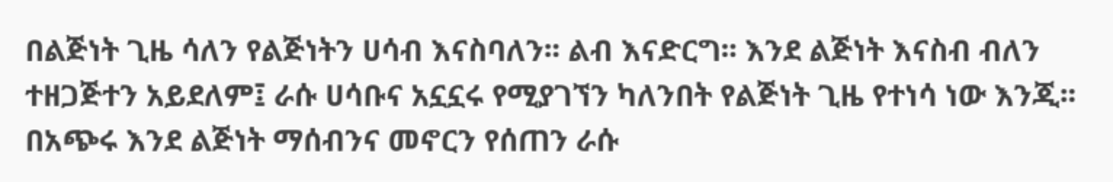በልጅነት ጊዜ ሳለን የልጅነትን ሀሳብ እናስባለን፡፡ ልብ እናድርግ፡፡ እንደ ልጅነት እናስብ ብለን ተዘጋጅተን አይደለም፤ ራሱ ሀሳቡና አኗኗሩ የሚያገኘን ካለንበት የልጅነት ጊዜ የተነሳ ነው እንጂ፡፡ በአጭሩ እንደ ልጅነት ማሰብንና መኖርን የሰጠን ራሱ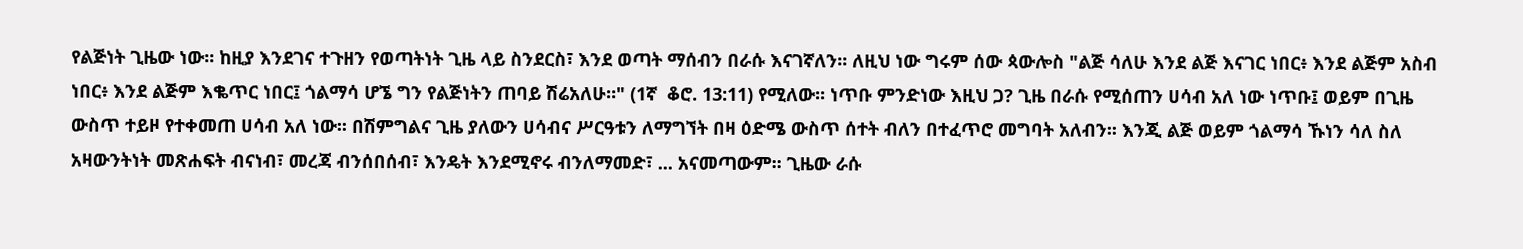የልጅነት ጊዜው ነው፡፡ ከዚያ እንደገና ተጉዘን የወጣትነት ጊዜ ላይ ስንደርስ፣ እንደ ወጣት ማሰብን በራሱ እናገኛለን፡፡ ለዚህ ነው ግሩም ሰው ጳውሎስ "ልጅ ሳለሁ እንደ ልጅ እናገር ነበር፥ እንደ ልጅም አስብ ነበር፥ እንደ ልጅም እቈጥር ነበር፤ ጎልማሳ ሆኜ ግን የልጅነትን ጠባይ ሽሬአለሁ።" (1ኛ  ቆሮ. 13:11) የሚለው፡፡ ነጥቡ ምንድነው እዚህ ጋ? ጊዜ በራሱ የሚሰጠን ሀሳብ አለ ነው ነጥቡ፤ ወይም በጊዜ ውስጥ ተይዞ የተቀመጠ ሀሳብ አለ ነው፡፡ በሽምግልና ጊዜ ያለውን ሀሳብና ሥርዓቱን ለማግኘት በዛ ዕድሜ ውስጥ ሰተት ብለን በተፈጥሮ መግባት አለብን፡፡ እንጂ ልጅ ወይም ጎልማሳ ኹነን ሳለ ስለ አዛውንትነት መጽሐፍት ብናነብ፣ መረጃ ብንሰበሰብ፣ እንዴት እንደሚኖሩ ብንለማመድ፣ ... አናመጣውም፡፡ ጊዜው ራሱ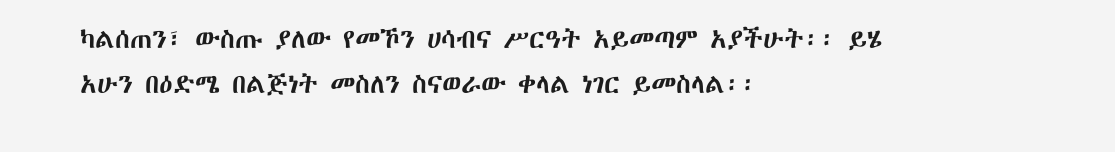ካልሰጠን፣ ውስጡ ያለው የመኾን ሀሳብና ሥርዓት አይመጣም አያችሁት፡፡ ይሄ አሁን በዕድሜ በልጅነት መስለን ስናወራው ቀላል ነገር ይመስላል፡፡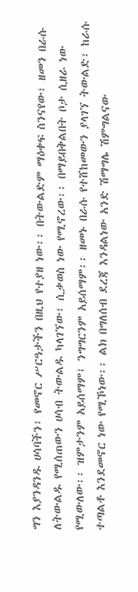ግን እያንዳንዱ ሀሳባችን፣ የመኖር ሥርዓታችን በዚህ የተያዘ ነው፡፡ በትውልድም ማዕቀፍ ስንናየው፣ ዘመን በራሱ ለትውልዱ የሚሰጠውን ሀሳብ ትውልዱ ካላገኘው፣ ሲቃወስ ነው የሚኖረው፡፡ በማይበቅልበት ቦታ ሲዘራ ነው የሚውለው፡፡ ዝምታንም አይሰማም፤ ንግግርንም አይሰማም፡፡ ዘመኑ በራሱ የተሸከመውን ያላገኘ ትውልድ፣ ከራሱ ተጣልቶ እንደመኖር ነው የሚኾነው፡፡ ልክ በግለሰብ ደረጃ እንዳልነው አንድ ሽማግሌ ሽምግልናው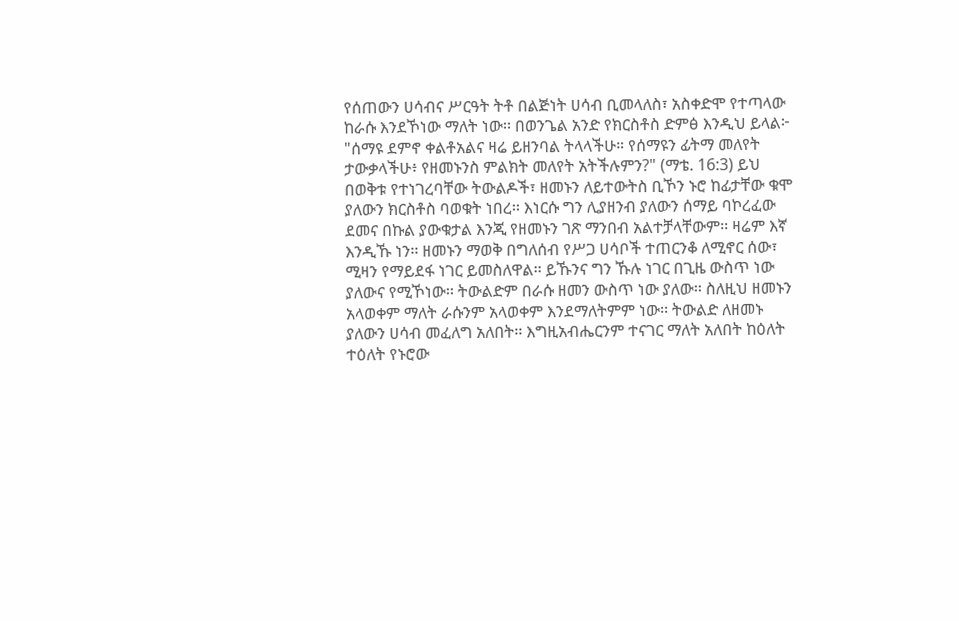የሰጠውን ሀሳብና ሥርዓት ትቶ በልጅነት ሀሳብ ቢመላለስ፣ አስቀድሞ የተጣላው ከራሱ እንደኾነው ማለት ነው፡፡ በወንጌል አንድ የክርስቶስ ድምፅ እንዲህ ይላል፦ "ሰማዩ ደምኖ ቀልቶአልና ዛሬ ይዘንባል ትላላችሁ። የሰማዩን ፊትማ መለየት ታውቃላችሁ፥ የዘመኑንስ ምልክት መለየት አትችሉምን?" (ማቴ. 16:3) ይህ በወቅቱ የተነገረባቸው ትውልዶች፣ ዘመኑን ለይተውትስ ቢኾን ኑሮ ከፊታቸው ቁሞ ያለውን ክርስቶስ ባወቁት ነበረ፡፡ እነርሱ ግን ሊያዘንብ ያለውን ሰማይ ባኮረፈው ደመና በኩል ያውቁታል እንጂ የዘመኑን ገጽ ማንበብ አልተቻላቸውም፡፡ ዛሬም እኛ እንዲኹ ነን፡፡ ዘመኑን ማወቅ በግለሰብ የሥጋ ሀሳቦች ተጠርንቆ ለሚኖር ሰው፣ ሚዛን የማይደፋ ነገር ይመስለዋል፡፡ ይኹንና ግን ኹሉ ነገር በጊዜ ውስጥ ነው ያለውና የሚኾነው፡፡ ትውልድም በራሱ ዘመን ውስጥ ነው ያለው፡፡ ስለዚህ ዘመኑን አላወቀም ማለት ራሱንም አላወቀም እንደማለትምም ነው፡፡ ትውልድ ለዘመኑ ያለውን ሀሳብ መፈለግ አለበት፡፡ እግዚአብሔርንም ተናገር ማለት አለበት ከዕለት ተዕለት የኑሮው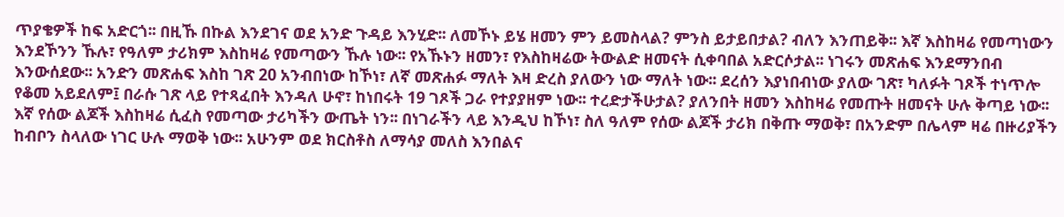ጥያቄዎች ከፍ አድርጎ፡፡ በዚኹ በኩል እንደገና ወደ አንድ ጉዳይ እንሂድ፡፡ ለመኾኑ ይሄ ዘመን ምን ይመስላል? ምንስ ይታይበታል? ብለን እንጠይቅ፡፡ እኛ እስከዛሬ የመጣነውን እንደኾንን ኹሉ፣ የዓለም ታሪክም እስከዛሬ የመጣውን ኹሉ ነው፡፡ የአኹኑን ዘመን፣ የእስከዛሬው ትውልድ ዘመናት ሲቀባበል አድርሶታል፡፡ ነገሩን መጽሐፍ እንደማንበብ እንውሰደው፡፡ አንድን መጽሐፍ እስከ ገጽ 20 አንብበነው ከኾነ፣ ለኛ መጽሐፉ ማለት እዛ ድረስ ያለውን ነው ማለት ነው፡፡ ደረሰን እያነበብነው ያለው ገጽ፣ ካለፉት ገጾች ተነጥሎ የቆመ አይደለም፤ በራሱ ገጽ ላይ የተጻፈበት እንዳለ ሁኖ፣ ከነበሩት 19 ገጾች ጋራ የተያያዘም ነው፡፡ ተረድታችሁታል? ያለንበት ዘመን እስከዛሬ የመጡት ዘመናት ሁሉ ቅጣይ ነው፡፡ እኛ የሰው ልጆች እስከዛሬ ሲፈስ የመጣው ታሪካችን ውጤት ነን፡፡ በነገራችን ላይ እንዲህ ከኾነ፣ ስለ ዓለም የሰው ልጆች ታሪክ በቅጡ ማወቅ፣ በአንድም በሌላም ዛሬ በዙሪያችን ከብቦን ስላለው ነገር ሁሉ ማወቅ ነው፡፡ አሁንም ወደ ክርስቶስ ለማሳያ መለስ እንበልና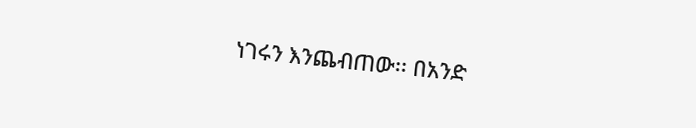ነገሩን እንጨብጠው፡፡ በአንድ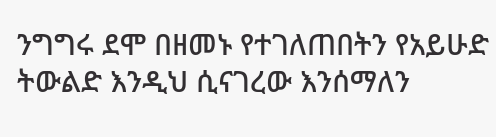ንግግሩ ደሞ በዘመኑ የተገለጠበትን የአይሁድ ትውልድ እንዲህ ሲናገረው እንሰማለን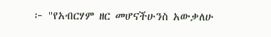፦ "የአብርሃም ዘር መሆናችሁንስ አውቃለሁ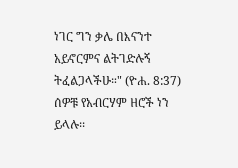ነገር ግን ቃሌ በእናንተ አይኖርምና ልትገድሉኝ ትፈልጋላችሁ።" (ዮሐ. 8:37) ሰዎቹ የአብርሃም ዘሮች ነን ይላሉ፡፡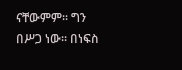ናቸውምም፡፡ ግን በሥጋ ነው፡፡ በነፍስ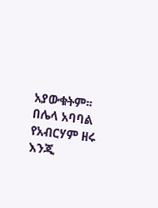አያውቁትም፡፡ በሌላ አባባል የአብርሃም ዘሩ እንጂ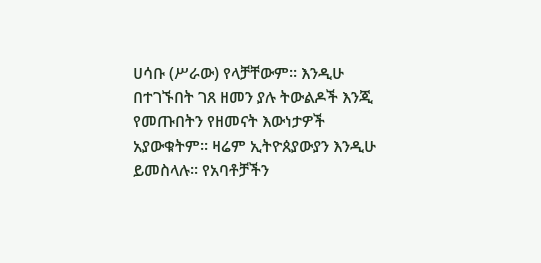ሀሳቡ (ሥራው) የላቻቸውም፡፡ እንዲሁ በተገኙበት ገጸ ዘመን ያሉ ትውልዶች እንጂ የመጡበትን የዘመናት እውነታዎች አያውቁትም፡፡ ዛሬም ኢትዮጰያውያን እንዲሁ ይመስላሉ፡፡ የአባቶቻችን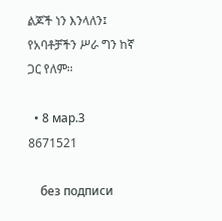ልጆች ነን እንላለን፤ የአባቶቻችን ሥራ ግን ከኛ ጋር የለም፡፡

  • 8 мар.3 8671521

    без подписи